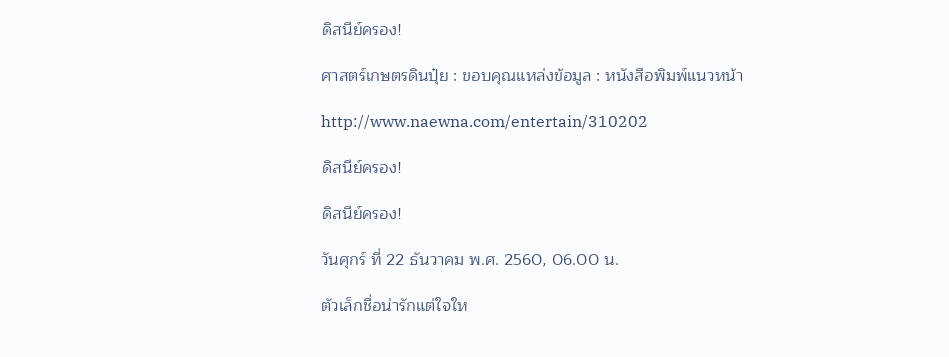ดิสนีย์ครอง!

ศาสตร์เกษตรดินปุ๋ย : ขอบคุณแหล่งข้อมูล : หนังสือพิมพ์แนวหน้า

http://www.naewna.com/entertain/310202

ดิสนีย์ครอง!

ดิสนีย์ครอง!

วันศุกร์ ที่ 22 ธันวาคม พ.ศ. 2560, 06.00 น.

ตัวเล็กชื่อน่ารักแต่ใจให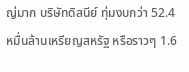ญ่มาก บริษัทดิสนีย์ ทุ่มงบกว่า 52.4 หมื่นล้านเหรียญสหรัฐ หรือราวๆ 1.6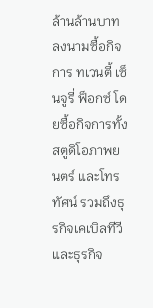ล้านล้านบาท ลงนามซื้อกิจการ ทเวนตี้ เซ็นจูรี่ ฟ็อกซ์ โดยซื้อกิจการทั้งสตูดิโอภาพยนตร์ และโทรทัศน์ รวมถึงธุรกิจเคเบิลทีวี และธุรกิจ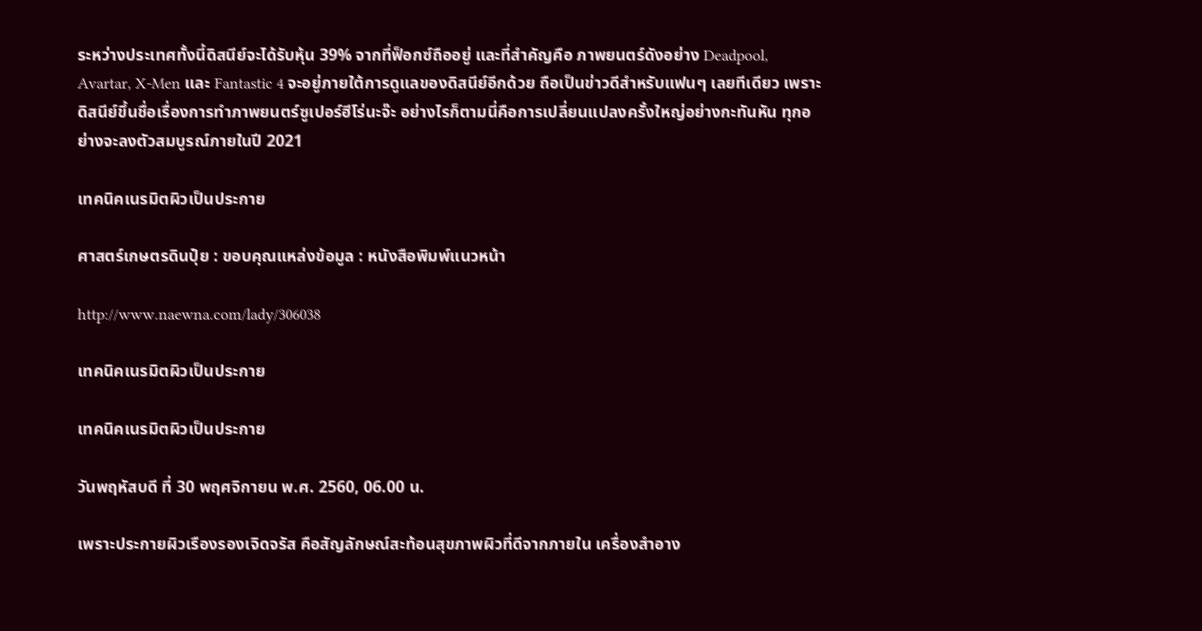ระหว่างประเทศทั้งนี้ดิสนีย์จะได้รับหุ้น 39% จากที่ฟ็อกซ์ถืออยู่ และที่สำคัญคือ ภาพยนตร์ดังอย่าง Deadpool, Avartar, X-Men และ Fantastic 4 จะอยู่ภายใต้การดูแลของดิสนีย์อีกด้วย ถือเป็นข่าวดีสำหรับแฟนๆ เลยทีเดียว เพราะดิสนีย์ขึ้นชื่อเรื่องการทำภาพยนตร์ซูเปอร์ฮีโร่นะจ๊ะ อย่างไรก็ตามนี่คือการเปลี่ยนแปลงครั้งใหญ่อย่างกะทันหัน ทุกอย่างจะลงตัวสมบูรณ์ภายในปี 2021

เทคนิคเนรมิตผิวเป็นประกาย

ศาสตร์เกษตรดินปุ๋ย : ขอบคุณแหล่งข้อมูล : หนังสือพิมพ์แนวหน้า

http://www.naewna.com/lady/306038

เทคนิคเนรมิตผิวเป็นประกาย

เทคนิคเนรมิตผิวเป็นประกาย

วันพฤหัสบดี ที่ 30 พฤศจิกายน พ.ศ. 2560, 06.00 น.

เพราะประกายผิวเรืองรองเจิดจรัส คือสัญลักษณ์สะท้อนสุขภาพผิวที่ดีจากภายใน เครื่องสำอาง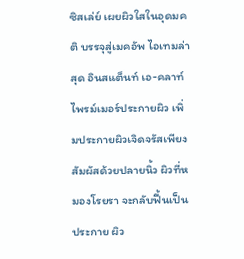ซิสเล่ย์ เผยผิวใสในอุดมคติ บรรจุสู่เมคอัพ ไอเทมล่าสุด อินสแต็นท์ เอ-คลาท์ไพรม์เมอร์ประกายผิว เพิ่มประกายผิวเจิดจรัสเพียงสัมผัสด้วยปลายนิ้ว ผิวที่หมองโรยรา จะกลับฟื้นเป็นประกาย ผิว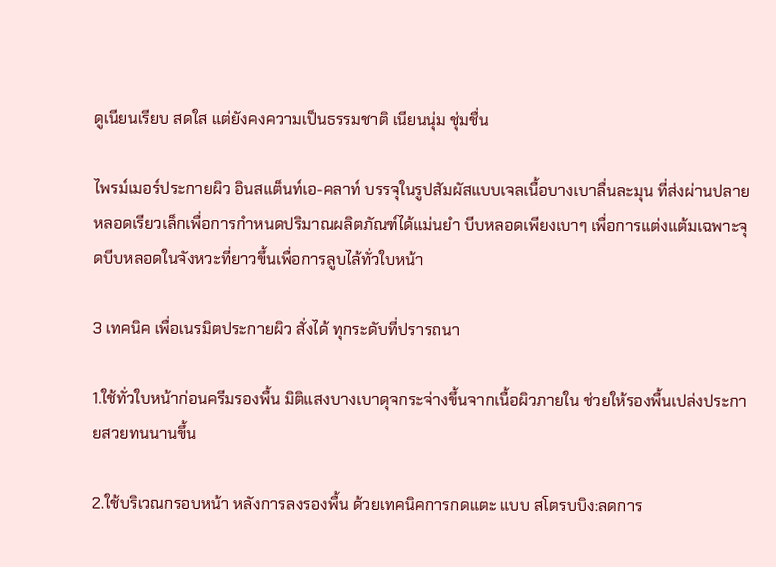ดูเนียนเรียบ สดใส แต่ยังคงความเป็นธรรมชาติ เนียนนุ่ม ชุ่มชื่น

ไพรม์เมอร์ประกายผิว อินสแต็นท์เอ-คลาท์ บรรจุในรูปสัมผัสแบบเจลเนื้อบางเบาลื่นละมุน ที่ส่งผ่านปลายหลอดเรียวเล็กเพื่อการกำหนดปริมาณผลิตภัณฑ์ได้แม่นยำ บีบหลอดเพียงเบาๆ เพื่อการแต่งแต้มเฉพาะจุดบีบหลอดในจังหวะที่ยาวขึ้นเพื่อการลูบไล้ทั่วใบหน้า

3 เทคนิค เพื่อเนรมิตประกายผิว สั่งได้ ทุกระดับที่ปรารถนา

1.ใช้ทั่วใบหน้าก่อนครีมรองพื้น มิติแสงบางเบาดุจกระจ่างขึ้นจากเนื้อผิวภายใน ช่วยให้รองพื้นเปล่งประกายสวยทนนานขึ้น

2.ใช้บริเวณกรอบหน้า หลังการลงรองพื้น ด้วยเทคนิคการกดแตะ แบบ สโตรบบิง:ลดการ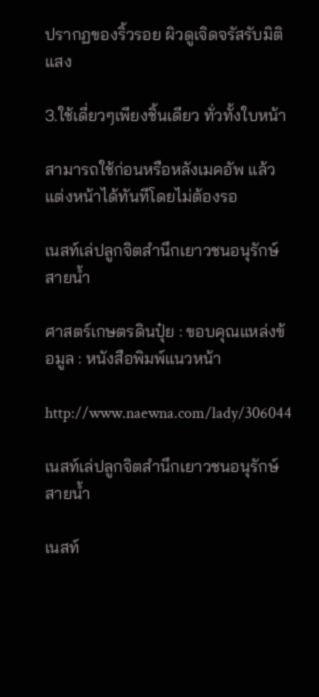ปรากฏของริ้วรอย ผิวดูเจิดจรัสรับมิติแสง

3.ใช้เดี่ยวๆเพียงชิ้นเดียว ทั่วทั้งใบหน้า

สามารถใช้ก่อนหรือหลังเมคอัพ แล้วแต่งหน้าได้ทันทีโดยไม่ต้องรอ

เนสท์เล่ปลูกจิตสำนึกเยาวชนอนุรักษ์สายน้ำ

ศาสตร์เกษตรดินปุ๋ย : ขอบคุณแหล่งข้อมูล : หนังสือพิมพ์แนวหน้า

http://www.naewna.com/lady/306044

เนสท์เล่ปลูกจิตสำนึกเยาวชนอนุรักษ์สายน้ำ

เนสท์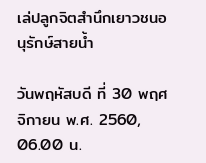เล่ปลูกจิตสำนึกเยาวชนอนุรักษ์สายน้ำ

วันพฤหัสบดี ที่ 30 พฤศจิกายน พ.ศ. 2560, 06.00 น.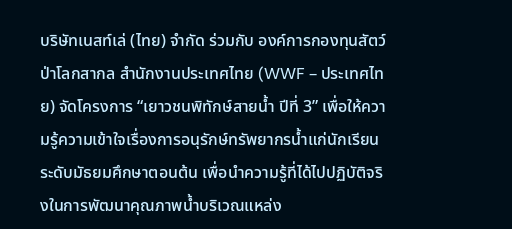บริษัทเนสท์เล่ (ไทย) จำกัด ร่วมกับ องค์การกองทุนสัตว์ป่าโลกสากล สำนักงานประเทศไทย (WWF – ประเทศไทย) จัดโครงการ “เยาวชนพิทักษ์สายน้ำ ปีที่ 3” เพื่อให้ความรู้ความเข้าใจเรื่องการอนุรักษ์ทรัพยากรน้ำแก่นักเรียนระดับมัธยมศึกษาตอนต้น เพื่อนำความรู้ที่ได้ไปปฏิบัติจริงในการพัฒนาคุณภาพน้ำบริเวณแหล่ง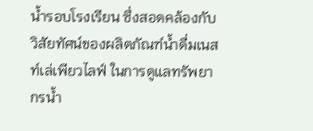น้ำรอบโรงเรียน ซึ่งสอดคล้องกับวิสัยทัศน์ของผลิตภัณฑ์น้ำดื่มเนสท์เล่เพียวไลฟ์ ในการดูแลทรัพยากรน้ำ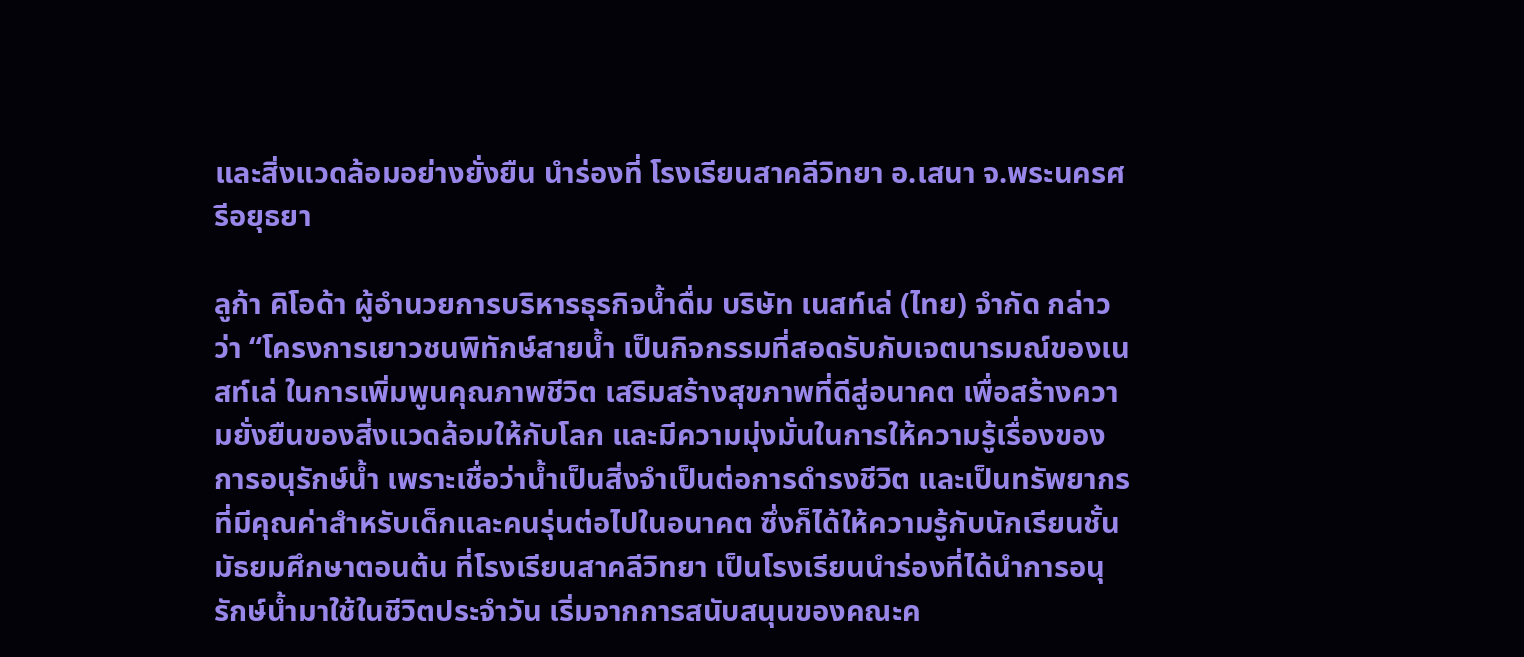และสิ่งแวดล้อมอย่างยั่งยืน นำร่องที่ โรงเรียนสาคลีวิทยา อ.เสนา จ.พระนครศรีอยุธยา

ลูก้า คิโอด้า ผู้อำนวยการบริหารธุรกิจน้ำดื่ม บริษัท เนสท์เล่ (ไทย) จำกัด กล่าวว่า “โครงการเยาวชนพิทักษ์สายน้ำ เป็นกิจกรรมที่สอดรับกับเจตนารมณ์ของเนสท์เล่ ในการเพิ่มพูนคุณภาพชีวิต เสริมสร้างสุขภาพที่ดีสู่อนาคต เพื่อสร้างความยั่งยืนของสิ่งแวดล้อมให้กับโลก และมีความมุ่งมั่นในการให้ความรู้เรื่องของการอนุรักษ์น้ำ เพราะเชื่อว่าน้ำเป็นสิ่งจำเป็นต่อการดำรงชีวิต และเป็นทรัพยากรที่มีคุณค่าสำหรับเด็กและคนรุ่นต่อไปในอนาคต ซึ่งก็ได้ให้ความรู้กับนักเรียนชั้นมัธยมศึกษาตอนต้น ที่โรงเรียนสาคลีวิทยา เป็นโรงเรียนนำร่องที่ได้นำการอนุรักษ์น้ำมาใช้ในชีวิตประจำวัน เริ่มจากการสนับสนุนของคณะค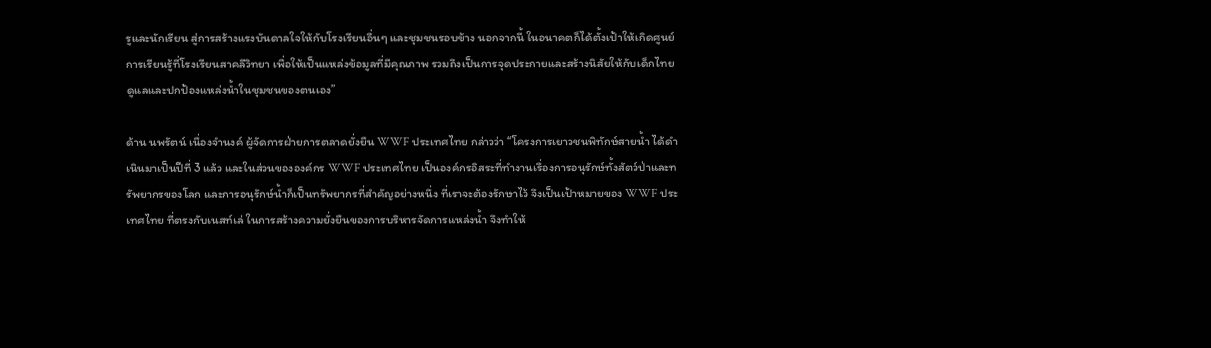รูและนักเรียน สู่การสร้างแรงบันดาลใจให้กับโรงเรียนอื่นๆ และชุมชนรอบข้าง นอกจากนี้ ในอนาคตก็ได้ตั้งเป้าให้เกิดศูนย์การเรียนรู้ที่โรงเรียนสาคลีวิทยา เพื่อให้เป็นแหล่งข้อมูลที่มีคุณภาพ รวมถึงเป็นการจุดประกายและสร้างนิสัยให้กับเด็กไทยดูแลและปกป้องแหล่งน้ำในชุมชนของตนเอง”

ด้าน นพรัตน์ เนื่องจำนงค์ ผู้จัดการฝ่ายการตลาดยั่งยืน WWF ประเทศไทย กล่าวว่า “โครงการเยาวชนพิทักษ์สายน้ำ ได้ดำเนินมาเป็นปีที่ 3 แล้ว และในส่วนขององค์กร WWF ประเทศไทย เป็นองค์กรอิสระที่ทำงานเรื่องการอนุรักษ์ทั้งสัตว์ป่าและทรัพยากรของโลก และการอนุรักษ์น้ำก็เป็นทรัพยากรที่สำคัญอย่างหนึ่ง ที่เราจะต้องรักษาไว้ จึงเป็นเป้าหมายของ WWF ประเทศไทย ที่ตรงกับเนสท์เล่ ในการสร้างความยั่งยืนของการบริหารจัดการแหล่งน้ำ จึงทำให้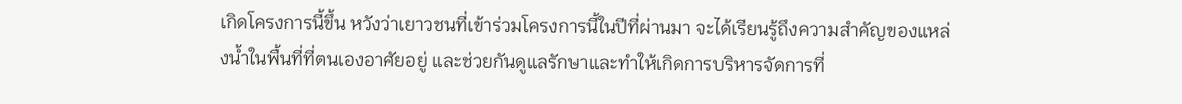เกิดโครงการนี้ขึ้น หวังว่าเยาวชนที่เข้าร่วมโครงการนี้ในปีที่ผ่านมา จะได้เรียนรู้ถึงความสำคัญของแหล่งน้ำในพื้นที่ที่ตนเองอาศัยอยู่ และช่วยกันดูแลรักษาและทำให้เกิดการบริหารจัดการที่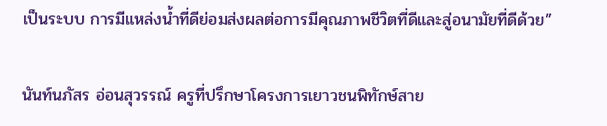เป็นระบบ การมีแหล่งน้ำที่ดีย่อมส่งผลต่อการมีคุณภาพชีวิตที่ดีและสู่อนามัยที่ดีด้วย”

นันท์นภัสร อ่อนสุวรรณ์ ครูที่ปรึกษาโครงการเยาวชนพิทักษ์สาย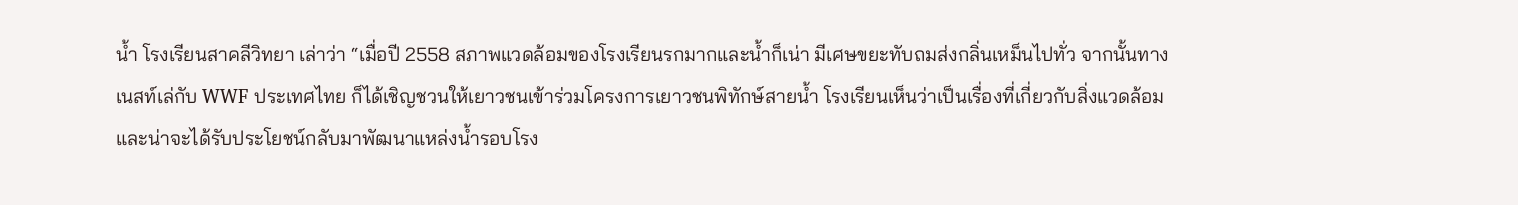น้ำ โรงเรียนสาคลีวิทยา เล่าว่า “เมื่อปี 2558 สภาพแวดล้อมของโรงเรียนรกมากและน้ำก็เน่า มีเศษขยะทับถมส่งกลิ่นเหม็นไปทั่ว จากนั้นทางเนสท์เล่กับ WWF ประเทศไทย ก็ได้เชิญชวนให้เยาวชนเข้าร่วมโครงการเยาวชนพิทักษ์สายน้ำ โรงเรียนเห็นว่าเป็นเรื่องที่เกี่ยวกับสิ่งแวดล้อมและน่าจะได้รับประโยชน์กลับมาพัฒนาแหล่งน้ำรอบโรง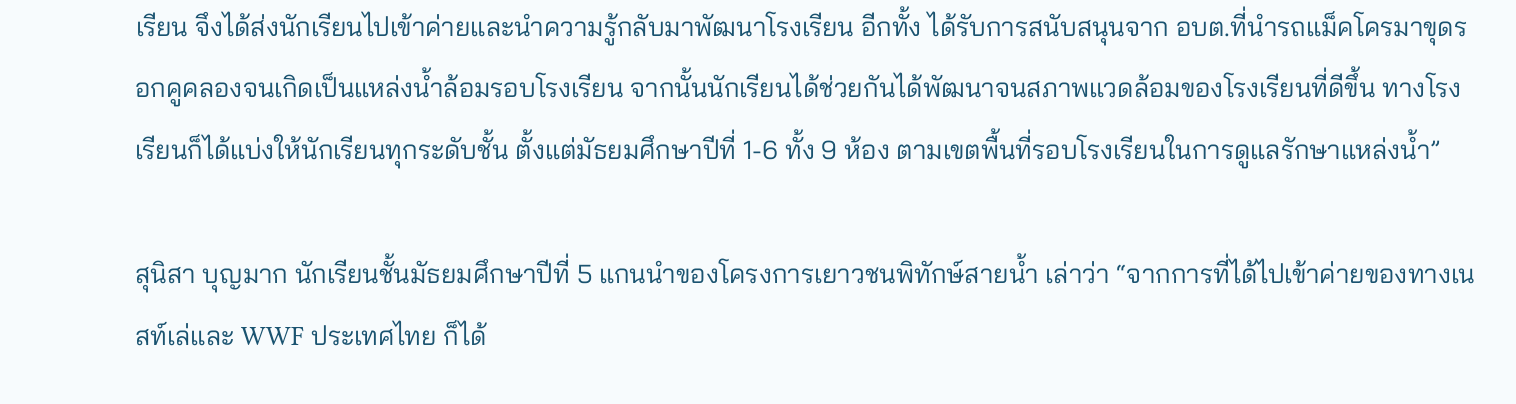เรียน จึงได้ส่งนักเรียนไปเข้าค่ายและนำความรู้กลับมาพัฒนาโรงเรียน อีกทั้ง ได้รับการสนับสนุนจาก อบต.ที่นำรถแม็คโครมาขุดรอกคูคลองจนเกิดเป็นแหล่งน้ำล้อมรอบโรงเรียน จากนั้นนักเรียนได้ช่วยกันได้พัฒนาจนสภาพแวดล้อมของโรงเรียนที่ดีขึ้น ทางโรงเรียนก็ได้แบ่งให้นักเรียนทุกระดับชั้น ตั้งแต่มัธยมศึกษาปีที่ 1-6 ทั้ง 9 ห้อง ตามเขตพื้นที่รอบโรงเรียนในการดูแลรักษาแหล่งน้ำ”

สุนิสา บุญมาก นักเรียนชั้นมัธยมศึกษาปีที่ 5 แกนนำของโครงการเยาวชนพิทักษ์สายน้ำ เล่าว่า “จากการที่ได้ไปเข้าค่ายของทางเนสท์เล่และ WWF ประเทศไทย ก็ได้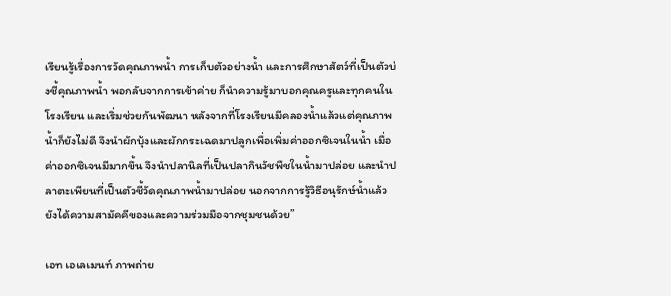เรียนรู้เรื่องการวัดคุณภาพน้ำ การเก็บตัวอย่างน้ำ และการศึกษาสัตว์ที่เป็นตัวบ่งชี้คุณภาพน้ำ พอกลับจากการเข้าค่าย ก็นำความรู้มาบอกคุณครูและทุกคนในโรงเรียน และเริ่มช่วยกันพัฒนา หลังจากที่โรงเรียนมีคลองน้ำแล้วแต่คุณภาพน้ำก็ยังไม่ดี จึงนำผักบุ้งและผักกระเฉดมาปลูกเพื่อเพิ่มค่าออกซิเจนในน้ำ เมื่อค่าออกซิเจนมีมากขึ้น จึงนำปลานิลที่เป็นปลากินวัชพืชในน้ำมาปล่อย และนำปลาตะเพียนที่เป็นตัวชี้วัดคุณภาพน้ำมาปล่อย นอกจากการรู้วิธีอนุรักษ์น้ำแล้ว ยังได้ความสามัคคีของและความร่วมมือจากชุมชนด้วย”

เอท เอเลเมนท์ ภาพถ่าย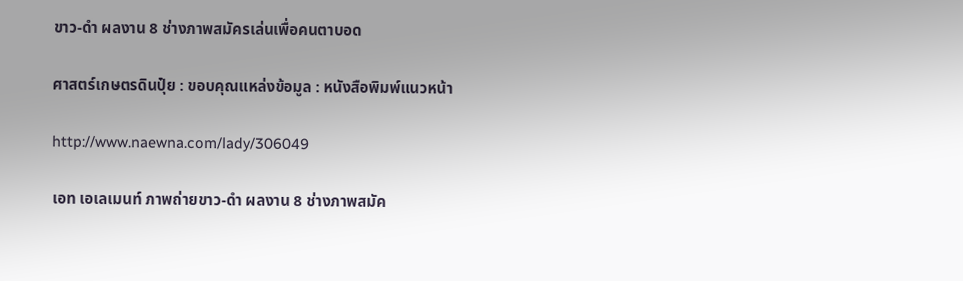ขาว-ดำ ผลงาน 8 ช่างภาพสมัครเล่นเพื่อคนตาบอด

ศาสตร์เกษตรดินปุ๋ย : ขอบคุณแหล่งข้อมูล : หนังสือพิมพ์แนวหน้า

http://www.naewna.com/lady/306049

เอท เอเลเมนท์ ภาพถ่ายขาว-ดำ ผลงาน 8 ช่างภาพสมัค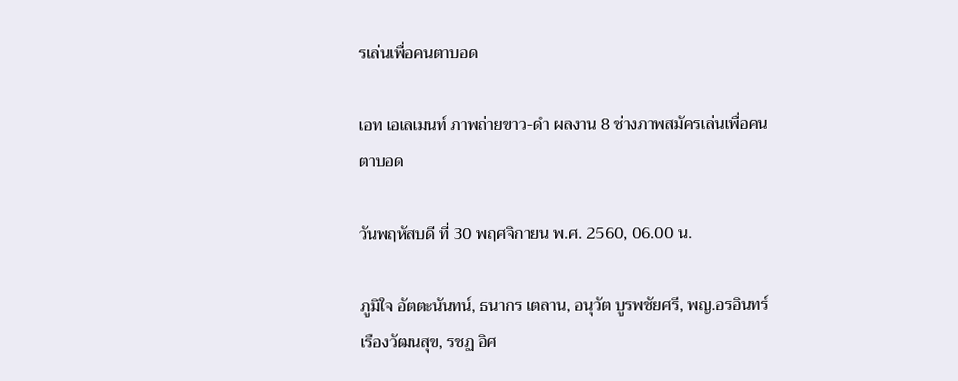รเล่นเพื่อคนตาบอด

เอท เอเลเมนท์ ภาพถ่ายขาว-ดำ ผลงาน 8 ช่างภาพสมัครเล่นเพื่อคนตาบอด

วันพฤหัสบดี ที่ 30 พฤศจิกายน พ.ศ. 2560, 06.00 น.

ภูมิใจ อัตตะนันทน์, ธนากร เตลาน, อนุวัต บูรพชัยศรี, พญ.อรอินทร์ เรืองวัฒนสุข, รชฏ อิศ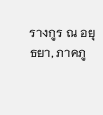รางกูร ณ อยุธยา, ภาคภู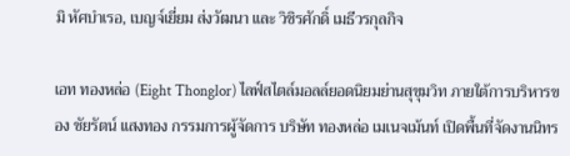มิ หัศบำเรอ, เบญจ์เยี่ยม ส่งวัฒนา และ วิชิรศักดิ์ เมธีวรกุลกิจ

เอท ทองหล่อ (Eight Thonglor) ไลฟ์สไตล์มอลล์ยอดนิยมย่านสุขุมวิท ภายใต้การบริหารของ ชัยรัตน์ แสงทอง กรรมการผู้จัดการ บริษัท ทองหล่อ เมเนจเม้นท์ เปิดพื้นที่จัดงานนิทร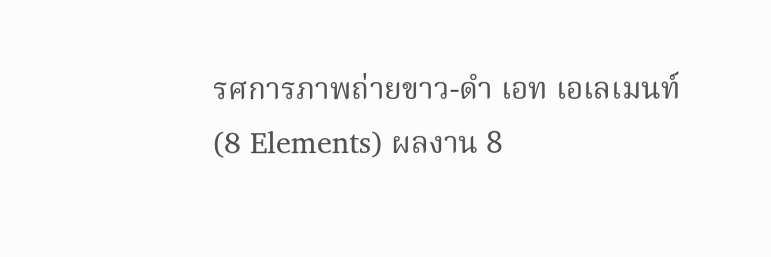รศการภาพถ่ายขาว-ดำ เอท เอเลเมนท์ (8 Elements) ผลงาน 8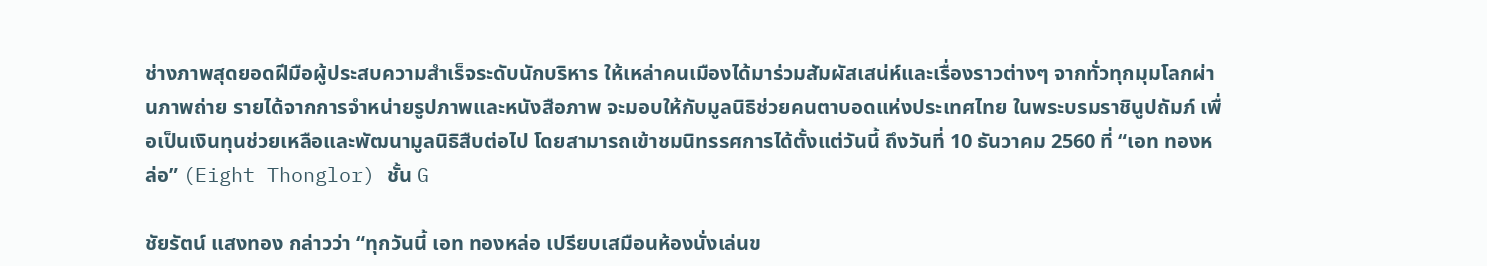ช่างภาพสุดยอดฝีมือผู้ประสบความสำเร็จระดับนักบริหาร ให้เหล่าคนเมืองได้มาร่วมสัมผัสเสน่ห์และเรื่องราวต่างๆ จากทั่วทุกมุมโลกผ่านภาพถ่าย รายได้จากการจำหน่ายรูปภาพและหนังสือภาพ จะมอบให้กับมูลนิธิช่วยคนตาบอดแห่งประเทศไทย ในพระบรมราชินูปถัมภ์ เพื่อเป็นเงินทุนช่วยเหลือและพัฒนามูลนิธิสืบต่อไป โดยสามารถเข้าชมนิทรรศการได้ตั้งแต่วันนี้ ถึงวันที่ 10 ธันวาคม 2560 ที่ “เอท ทองหล่อ” (Eight Thonglor) ชั้น G

ชัยรัตน์ แสงทอง กล่าวว่า “ทุกวันนี้ เอท ทองหล่อ เปรียบเสมือนห้องนั่งเล่นข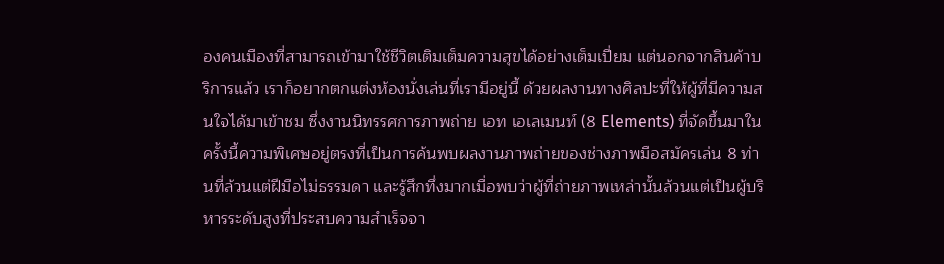องคนเมืองที่สามารถเข้ามาใช้ชีวิตเติมเต็มความสุขได้อย่างเต็มเปี่ยม แต่นอกจากสินค้าบริการแล้ว เราก็อยากตกแต่งห้องนั่งเล่นที่เรามีอยู่นี้ ด้วยผลงานทางศิลปะที่ให้ผู้ที่มีความสนใจได้มาเข้าชม ซึ่งงานนิทรรศการภาพถ่าย เอท เอเลเมนท์ (8 Elements) ที่จัดขึ้นมาในครั้งนี้ความพิเศษอยู่ตรงที่เป็นการค้นพบผลงานภาพถ่ายของช่างภาพมือสมัครเล่น 8 ท่านที่ล้วนแต่ฝีมือไม่ธรรมดา และรู้สึกทึ่งมากเมื่อพบว่าผู้ที่ถ่ายภาพเหล่านั้นล้วนแต่เป็นผู้บริหารระดับสูงที่ประสบความสำเร็จจา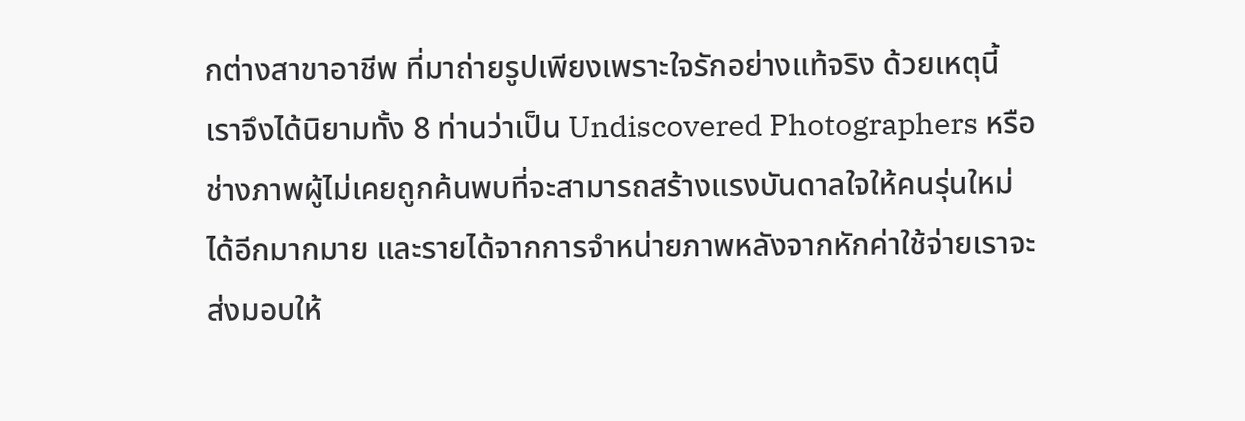กต่างสาขาอาชีพ ที่มาถ่ายรูปเพียงเพราะใจรักอย่างแท้จริง ด้วยเหตุนี้ เราจึงได้นิยามทั้ง 8 ท่านว่าเป็น Undiscovered Photographers หรือช่างภาพผู้ไม่เคยถูกค้นพบที่จะสามารถสร้างแรงบันดาลใจให้คนรุ่นใหม่ได้อีกมากมาย และรายได้จากการจำหน่ายภาพหลังจากหักค่าใช้จ่ายเราจะส่งมอบให้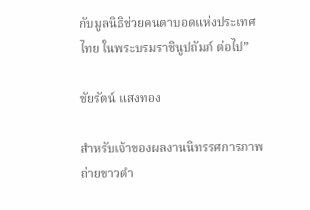กับมูลนิธิช่วยคนตาบอดแห่งประเทศไทย ในพระบรมราชินูปถัมภ์ ต่อไป”

ชัยรัตน์ แสงทอง

สำหรับเจ้าของผลงานนิทรรศการภาพถ่ายขาวดำ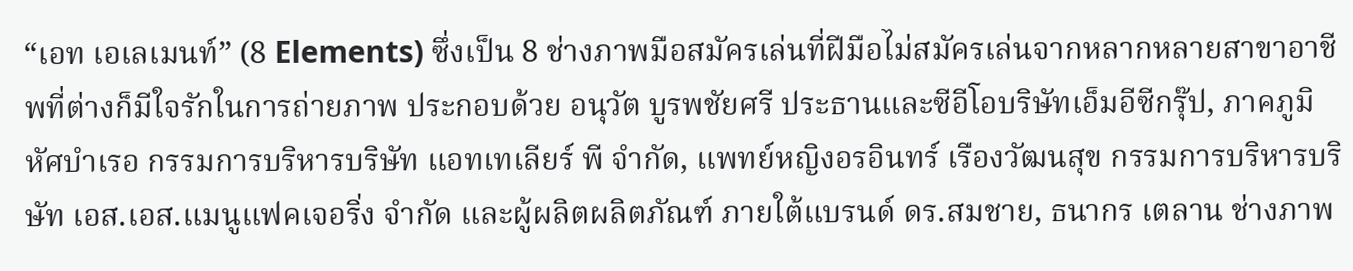“เอท เอเลเมนท์” (8 Elements) ซึ่งเป็น 8 ช่างภาพมือสมัครเล่นที่ฝีมือไม่สมัครเล่นจากหลากหลายสาขาอาชีพที่ต่างก็มีใจรักในการถ่ายภาพ ประกอบด้วย อนุวัต บูรพชัยศรี ประธานและซีอีโอบริษัทเอ็มอีซีกรุ๊ป, ภาคภูมิ หัศบำเรอ กรรมการบริหารบริษัท แอทเทเลียร์ พี จำกัด, แพทย์หญิงอรอินทร์ เรืองวัฒนสุข กรรมการบริหารบริษัท เอส.เอส.แมนูแฟคเจอริ่ง จำกัด และผู้ผลิตผลิตภัณฑ์ ภายใต้แบรนด์ ดร.สมชาย, ธนากร เตลาน ช่างภาพ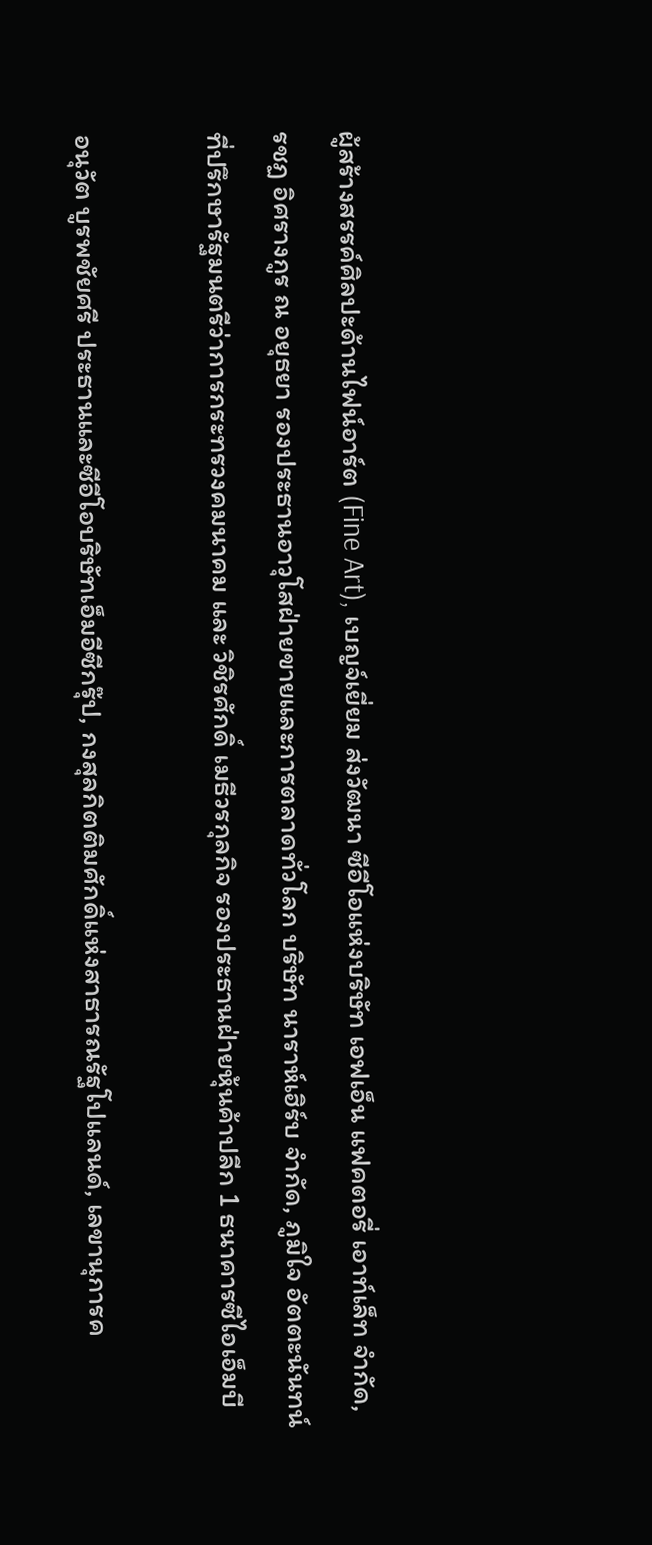ผู้สร้างสรรค์ศิลปะด้านไฟน์อาร์ต (Fine Art), เบญจ์เยี่ยม ส่งวัฒนา ซีอีโอแห่งบริษัท เอฟเอ็น แฟคตอรี่ เอาท์เล็ท จำกัด, รชฏ อิศรางกูร ณ อยุธยา รองประธานอาวุโสฝ่ายขายและการตลาดทั่วโลก บริษัท นาราห์เฮิร์บ จำกัด, ภูมิใจ อัตตะนันทน์ ที่ปรึกษารัฐมนตรีว่าการกระทรวงคมนาคม และ วิชิรศักดิ์ เมธีวรกุลกิจ รองประธานฝ่ายหุ้นค้าปลีก 1 ธนาคารซีไอเอ็มบี

อนุวัต บูรพชัยศรี ประธานและซีอีโอบริษัทเอ็มอีซีกรุ๊ป, กงสุลกิตติมศักดิ์แห่งสาธารณรัฐโปแลนด์, เลขานุการค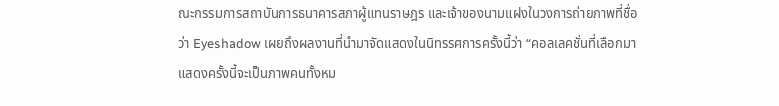ณะกรรมการสถาบันการธนาคารสภาผู้แทนราษฎร และเจ้าของนามแฝงในวงการถ่ายภาพที่ชื่อว่า Eyeshadow เผยถึงผลงานที่นำมาจัดแสดงในนิทรรศการครั้งนี้ว่า “คอลเลคชั่นที่เลือกมาแสดงครั้งนี้จะเป็นภาพคนทั้งหม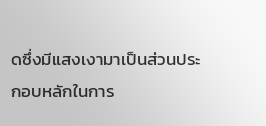ดซึ่งมีแสงเงามาเป็นส่วนประกอบหลักในการ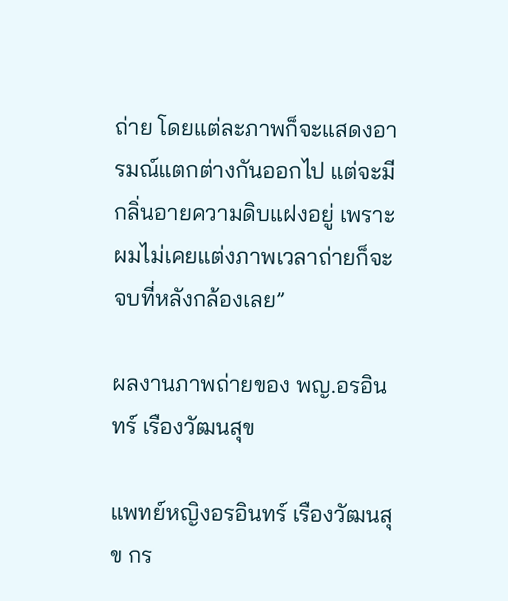ถ่าย โดยแต่ละภาพก็จะแสดงอารมณ์แตกต่างกันออกไป แต่จะมีกลิ่นอายความดิบแฝงอยู่ เพราะผมไม่เคยแต่งภาพเวลาถ่ายก็จะจบที่หลังกล้องเลย”

ผลงานภาพถ่ายของ พญ.อรอินทร์ เรืองวัฒนสุข

แพทย์หญิงอรอินทร์ เรืองวัฒนสุข กร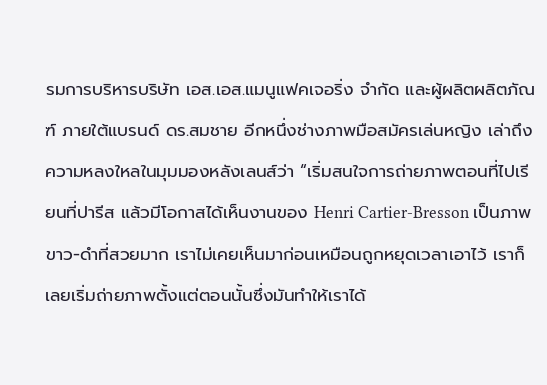รมการบริหารบริษัท เอส.เอส.แมนูแฟคเจอริ่ง จำกัด และผู้ผลิตผลิตภัณฑ์ ภายใต้แบรนด์ ดร.สมชาย อีกหนึ่งช่างภาพมือสมัครเล่นหญิง เล่าถึงความหลงใหลในมุมมองหลังเลนส์ว่า “เริ่มสนใจการถ่ายภาพตอนที่ไปเรียนที่ปารีส แล้วมีโอกาสได้เห็นงานของ Henri Cartier-Bresson เป็นภาพขาว-ดำที่สวยมาก เราไม่เคยเห็นมาก่อนเหมือนถูกหยุดเวลาเอาไว้ เราก็เลยเริ่มถ่ายภาพตั้งแต่ตอนนั้นซึ่งมันทำให้เราได้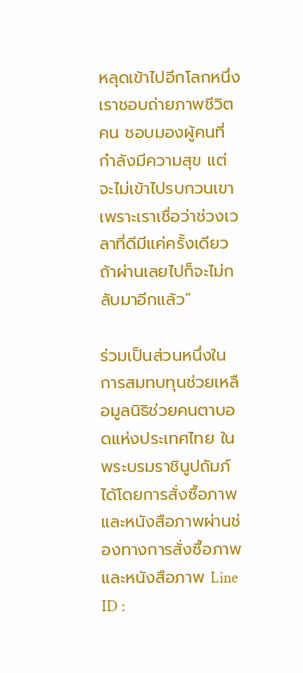หลุดเข้าไปอีกโลกหนึ่ง เราชอบถ่ายภาพชีวิตคน ชอบมองผู้คนที่กำลังมีความสุข แต่จะไม่เข้าไปรบกวนเขา เพราะเราเชื่อว่าช่วงเวลาที่ดีมีแค่ครั้งเดียว ถ้าผ่านเลยไปก็จะไม่กลับมาอีกแล้ว”

ร่วมเป็นส่วนหนึ่งในการสมทบทุนช่วยเหลือมูลนิธิช่วยคนตาบอดแห่งประเทศไทย ในพระบรมราชินูปถัมภ์ ได้โดยการสั่งซื้อภาพและหนังสือภาพผ่านช่องทางการสั่งซื้อภาพและหนังสือภาพ Line ID :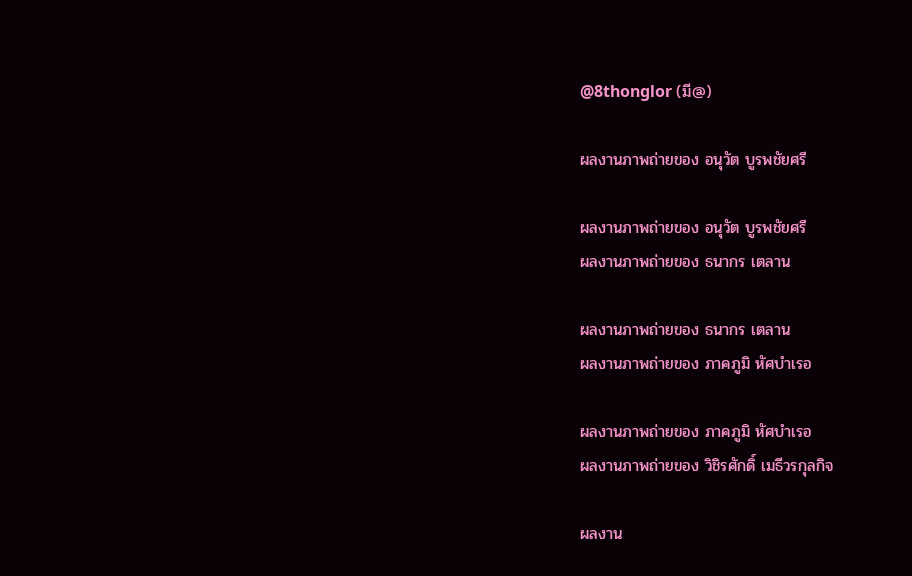@8thonglor (มี@)

ผลงานภาพถ่ายของ อนุวัต บูรพชัยศรี

ผลงานภาพถ่ายของ อนุวัต บูรพชัยศรี
ผลงานภาพถ่ายของ ธนากร เตลาน

ผลงานภาพถ่ายของ ธนากร เตลาน
ผลงานภาพถ่ายของ ภาคภูมิ หัศบำเรอ

ผลงานภาพถ่ายของ ภาคภูมิ หัศบำเรอ
ผลงานภาพถ่ายของ วิชิรศักดิ์ เมธีวรกุลกิจ

ผลงาน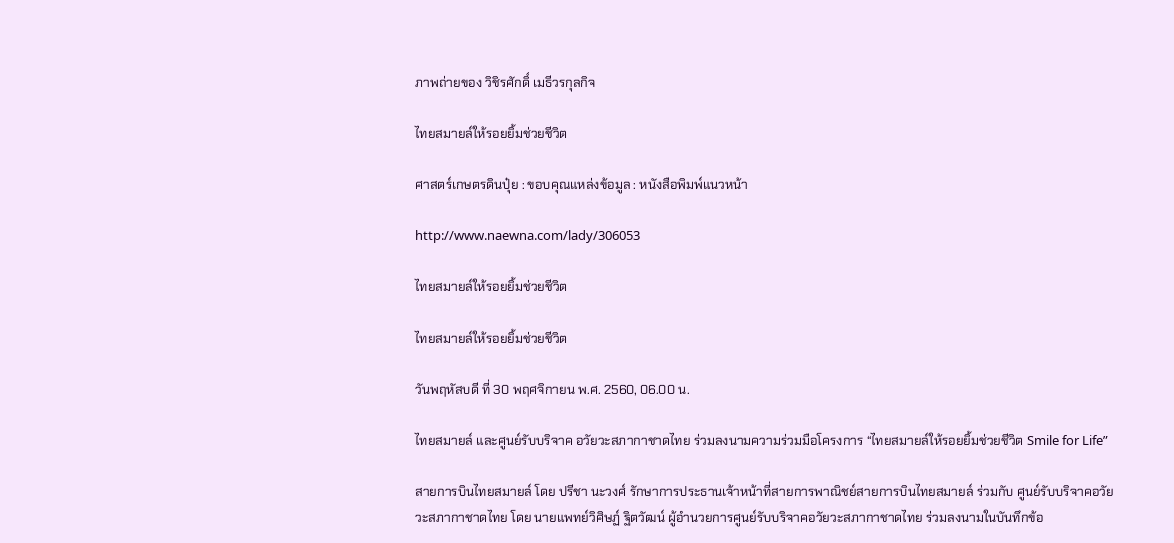ภาพถ่ายของ วิชิรศักดิ์ เมธีวรกุลกิจ

ไทยสมายล์ให้รอยยิ้มช่วยชีวิต

ศาสตร์เกษตรดินปุ๋ย : ขอบคุณแหล่งข้อมูล : หนังสือพิมพ์แนวหน้า

http://www.naewna.com/lady/306053

ไทยสมายล์ให้รอยยิ้มช่วยชีวิต

ไทยสมายล์ให้รอยยิ้มช่วยชีวิต

วันพฤหัสบดี ที่ 30 พฤศจิกายน พ.ศ. 2560, 06.00 น.

ไทยสมายล์ และศูนย์รับบริจาค อวัยวะสภากาชาดไทย ร่วมลงนามความร่วมมือโครงการ “ไทยสมายล์ให้รอยยิ้มช่วยชีวิต Smile for Life”

สายการบินไทยสมายล์ โดย ปรีชา นะวงศ์ รักษาการประธานเจ้าหน้าที่สายการพาณิชย์สายการบินไทยสมายล์ ร่วมกับ ศูนย์รับบริจาคอวัยวะสภากาชาดไทย โดย นายแพทย์วิศิษฏ์ ฐิตวัฒน์ ผู้อำนวยการศูนย์รับบริจาคอวัยวะสภากาชาดไทย ร่วมลงนามในบันทึกข้อ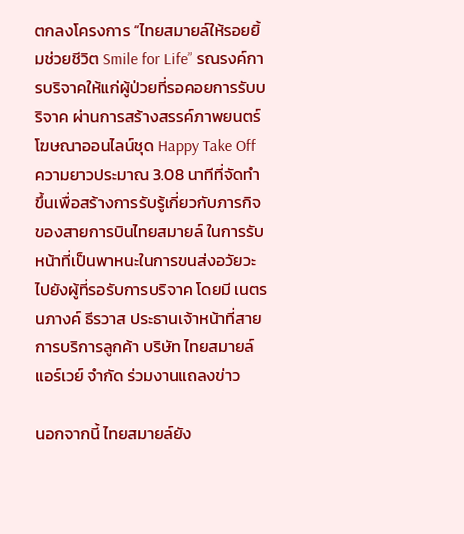ตกลงโครงการ “ไทยสมายล์ให้รอยยิ้มช่วยชีวิต Smile for Life” รณรงค์การบริจาคให้แก่ผู้ป่วยที่รอคอยการรับบริจาค ผ่านการสร้างสรรค์ภาพยนตร์โฆษณาออนไลน์ชุด Happy Take Off ความยาวประมาณ 3.08 นาทีที่จัดทำขึ้นเพื่อสร้างการรับรู้เกี่ยวกับภารกิจของสายการบินไทยสมายล์ ในการรับหน้าที่เป็นพาหนะในการขนส่งอวัยวะไปยังผู้ที่รอรับการบริจาค โดยมี เนตรนภางค์ ธีรวาส ประธานเจ้าหน้าที่สายการบริการลูกค้า บริษัท ไทยสมายล์แอร์เวย์ จำกัด ร่วมงานแถลงข่าว

นอกจากนี้ ไทยสมายล์ยัง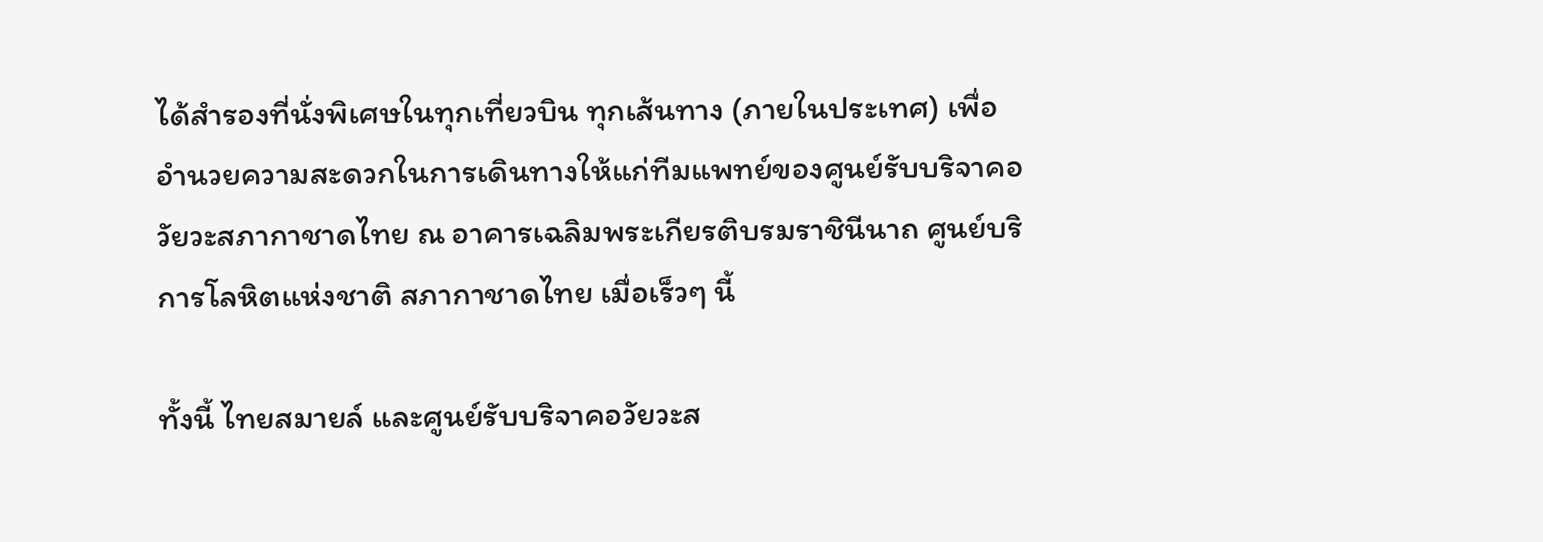ได้สำรองที่นั่งพิเศษในทุกเที่ยวบิน ทุกเส้นทาง (ภายในประเทศ) เพื่ออำนวยความสะดวกในการเดินทางให้แก่ทีมแพทย์ของศูนย์รับบริจาคอวัยวะสภากาชาดไทย ณ อาคารเฉลิมพระเกียรติบรมราชินีนาถ ศูนย์บริการโลหิตแห่งชาติ สภากาชาดไทย เมื่อเร็วๆ นี้

ทั้งนี้ ไทยสมายล์ และศูนย์รับบริจาคอวัยวะส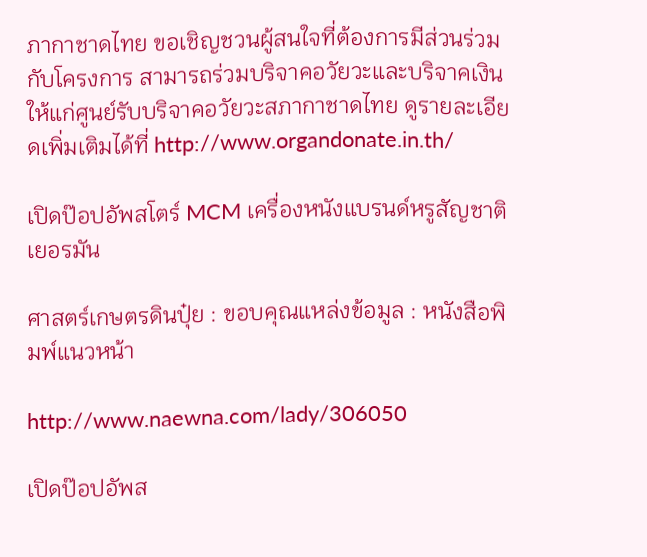ภากาชาดไทย ขอเชิญชวนผู้สนใจที่ต้องการมีส่วนร่วมกับโครงการ สามารถร่วมบริจาคอวัยวะและบริจาคเงินให้แก่ศูนย์รับบริจาคอวัยวะสภากาชาดไทย ดูรายละเอียดเพิ่มเติมได้ที่ http://www.organdonate.in.th/

เปิดป๊อปอัพสโตร์ MCM เครื่องหนังแบรนด์หรูสัญชาติเยอรมัน

ศาสตร์เกษตรดินปุ๋ย : ขอบคุณแหล่งข้อมูล : หนังสือพิมพ์แนวหน้า

http://www.naewna.com/lady/306050

เปิดป๊อปอัพส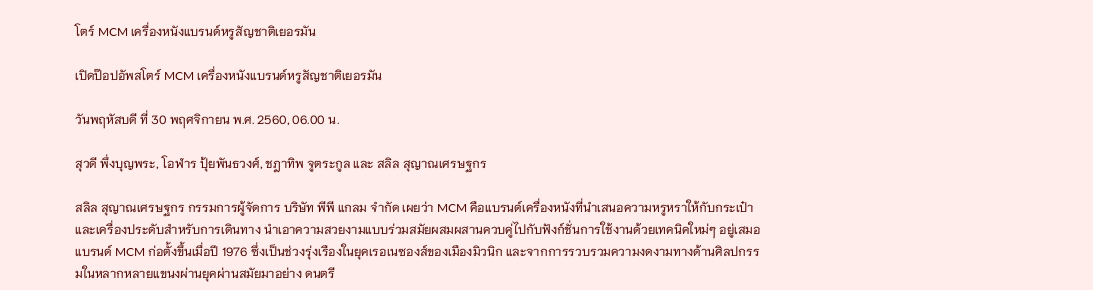โตร์ MCM เครื่องหนังแบรนด์หรูสัญชาติเยอรมัน

เปิดป๊อปอัพสโตร์ MCM เครื่องหนังแบรนด์หรูสัญชาติเยอรมัน

วันพฤหัสบดี ที่ 30 พฤศจิกายน พ.ศ. 2560, 06.00 น.

สุวดี พึ่งบุญพระ, โอฬาร ปุ้ยพันธวงศ์, ชฎาทิพ จูตระกูล และ สลิล สุญาณเศรษฐกร

สลิล สุญาณเศรษฐกร กรรมการผู้จัดการ บริษัท พีพี แกลม จำกัด เผยว่า MCM คือแบรนด์เครื่องหนังที่นำเสนอความหรูหราให้กับกระเป๋าและเครื่องประดับสำหรับการเดินทาง นำเอาความสวยงามแบบร่วมสมัยผสมผสานควบคู่ไปกับฟังก์ชั่นการใช้งานด้วยเทคนิคใหม่ๆ อยู่เสมอ แบรนด์ MCM ก่อตั้งขึ้นเมื่อปี 1976 ซึ่งเป็นช่วงรุ่งเรืองในยุคเรอเนซองส์ของเมืองมิวนิก และจากการรวบรวมความงดงามทางด้านศิลปกรรมในหลากหลายแขนงผ่านยุคผ่านสมัยมาอย่าง ดนตรี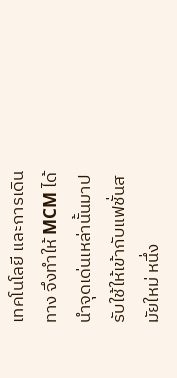เทคโนโลยี และการเดินทาง จึงทำให้ MCM ได้นำจุดเด่นเหล่านั้นมาปรับใช้ให้เข้ากับแฟชั่นสมัยใหม่ หนึ่ง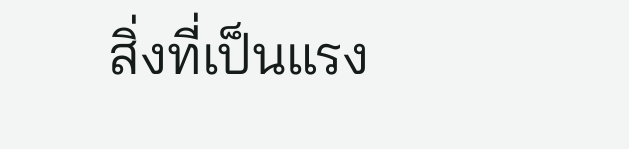สิ่งที่เป็นแรง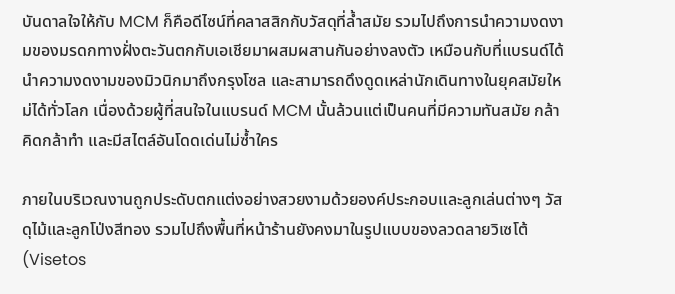บันดาลใจให้กับ MCM ก็คือดีไซน์ที่คลาสสิกกับวัสดุที่ล้ำสมัย รวมไปถึงการนำความงดงามของมรดกทางฝั่งตะวันตกกับเอเชียมาผสมผสานกันอย่างลงตัว เหมือนกับที่แบรนด์ได้นำความงดงามของมิวนิกมาถึงกรุงโซล และสามารถดึงดูดเหล่านักเดินทางในยุคสมัยใหม่ได้ทั่วโลก เนื่องด้วยผู้ที่สนใจในแบรนด์ MCM นั้นล้วนแต่เป็นคนที่มีความทันสมัย กล้าคิดกล้าทำ และมีสไตล์อันโดดเด่นไม่ซ้ำใคร

ภายในบริเวณงานถูกประดับตกแต่งอย่างสวยงามด้วยองค์ประกอบและลูกเล่นต่างๆ วัสดุไม้และลูกโป่งสีทอง รวมไปถึงพื้นที่หน้าร้านยังคงมาในรูปแบบของลวดลายวิเซโต้ (Visetos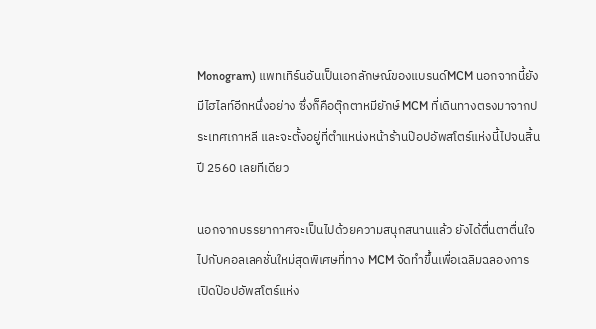Monogram) แพทเทิร์นอันเป็นเอกลักษณ์ของแบรนด์MCM นอกจากนี้ยังมีไฮไลท์อีกหนึ่งอย่าง ซึ่งก็คือตุ๊กตาหมียักษ์ MCM ที่เดินทางตรงมาจากประเทศเกาหลี และจะตั้งอยู่ที่ตำแหน่งหน้าร้านป๊อปอัพสโตร์แห่งนี้ไปจนสิ้นปี 2560 เลยทีเดียว

นอกจากบรรยากาศจะเป็นไปด้วยความสนุกสนานแล้ว ยังได้ตื่นตาตื่นใจไปกับคอลเลคชั่นใหม่สุดพิเศษที่ทาง MCM จัดทำขึ้นเพื่อเฉลิมฉลองการเปิดป๊อปอัพสโตร์แห่ง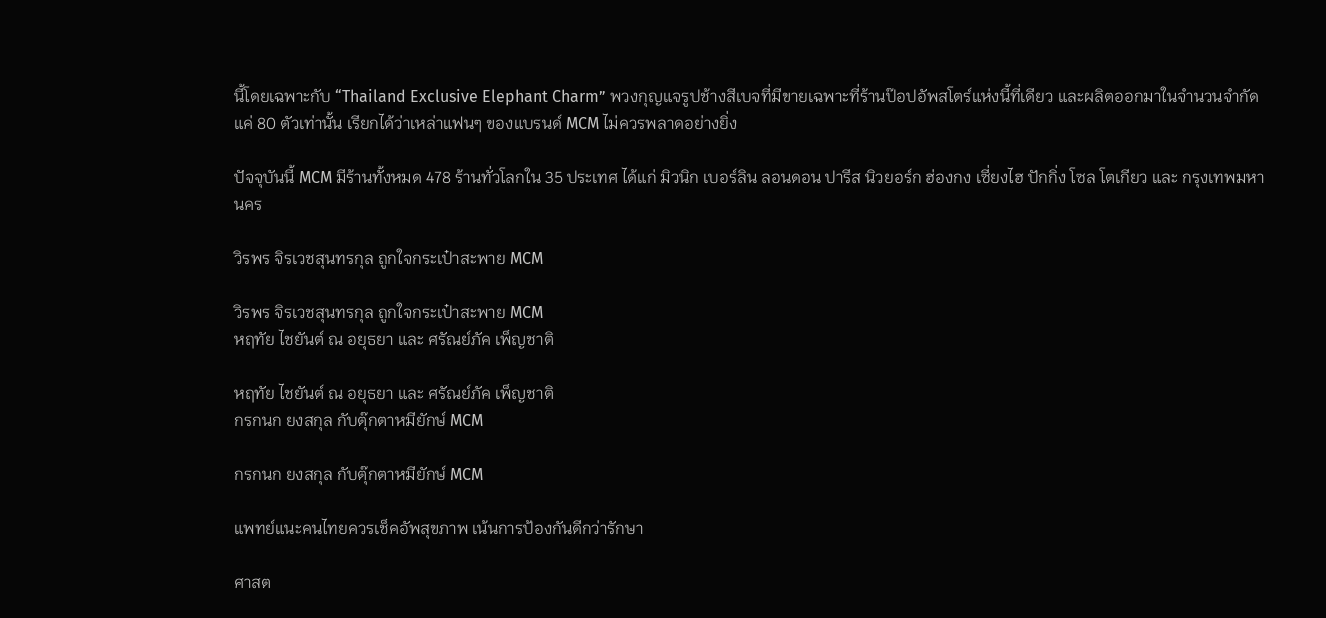นี้โดยเฉพาะกับ “Thailand Exclusive Elephant Charm” พวงกุญแจรูปช้างสีเบจที่มีขายเฉพาะที่ร้านป๊อปอัพสโตร์แห่งนี้ที่เดียว และผลิตออกมาในจำนวนจำกัดแค่ 80 ตัวเท่านั้น เรียกได้ว่าเหล่าแฟนๆ ของแบรนด์ MCM ไม่ควรพลาดอย่างยิ่ง

ปัจจุบันนี้ MCM มีร้านทั้งหมด 478 ร้านทั่วโลกใน 35 ประเทศ ได้แก่ มิวนิก เบอร์ลิน ลอนดอน ปารีส นิวยอร์ก ฮ่องกง เซี่ยงไฮ ปักกิ่ง โซล โตเกียว และ กรุงเทพมหานคร

วิรพร จิรเวชสุนทรกุล ถูกใจกระเป๋าสะพาย MCM

วิรพร จิรเวชสุนทรกุล ถูกใจกระเป๋าสะพาย MCM
หฤทัย ไชยันต์ ณ อยุธยา และ ศรัณย์ภัค เพ็ญชาติ

หฤทัย ไชยันต์ ณ อยุธยา และ ศรัณย์ภัค เพ็ญชาติ
กรกนก ยงสกุล กับตุ๊กตาหมียักษ์ MCM

กรกนก ยงสกุล กับตุ๊กตาหมียักษ์ MCM

แพทย์แนะคนไทยควรเช็คอัพสุขภาพ เน้นการป้องกันดีกว่ารักษา

ศาสต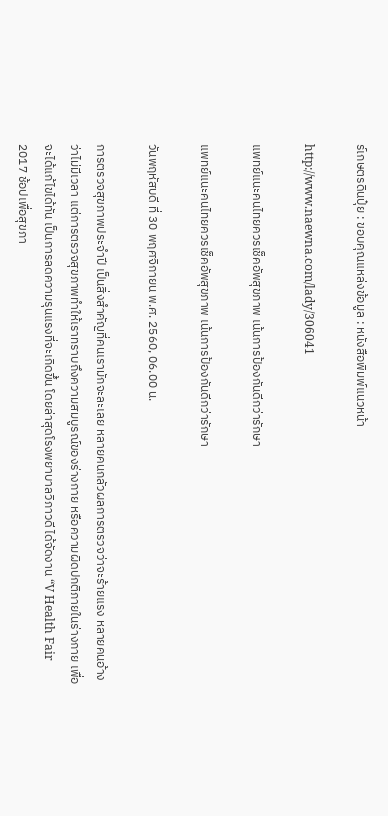ร์เกษตรดินปุ๋ย : ขอบคุณแหล่งข้อมูล : หนังสือพิมพ์แนวหน้า

http://www.naewna.com/lady/306041

แพทย์แนะคนไทยควรเช็คอัพสุขภาพ เน้นการป้องกันดีกว่ารักษา

แพทย์แนะคนไทยควรเช็คอัพสุขภาพ เน้นการป้องกันดีกว่ารักษา

วันพฤหัสบดี ที่ 30 พฤศจิกายน พ.ศ. 2560, 06.00 น.

การตรวจสุขภาพประจำปี เป็นสิ่งสำคัญที่คนเรามักจะละเลย หลายคนกลัวผลการตรวจว่าจะร้ายแรง หลายคนอ้างว่าไม่มีเวลา แต่การตรวจสุขภาพทำให้เราทราบถึงความสมบูรณ์ของร่างกาย หรือความผิดปกติภายในร่างกาย เพื่อจะได้แก้ไขได้ทัน เป็นการลดความรุนแรงที่จะเกิดขึ้น โดยล่าสุดโรงพยาบาลวิภาวดี ได้จัดงาน “V Health Fair 2017 ช้อปเพื่อสุขภา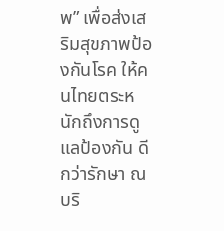พ” เพื่อส่งเสริมสุขภาพป้องกันโรค ให้คนไทยตระหนักถึงการดูแลป้องกัน ดีกว่ารักษา ณ บริ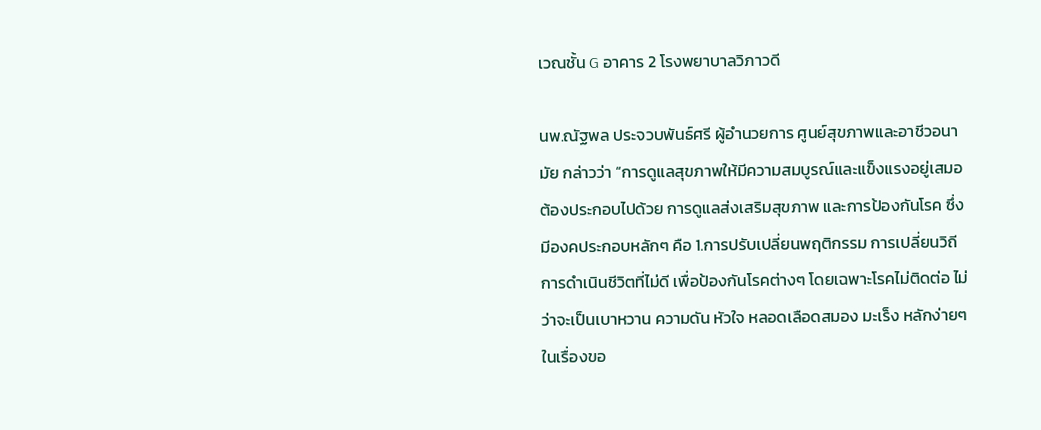เวณชั้น G อาคาร 2 โรงพยาบาลวิภาวดี

นพ.ณัฐพล ประจวบพันธ์ศรี ผู้อำนวยการ ศูนย์สุขภาพและอาชีวอนามัย กล่าวว่า “การดูแลสุขภาพให้มีความสมบูรณ์และแข็งแรงอยู่เสมอ ต้องประกอบไปด้วย การดูแลส่งเสริมสุขภาพ และการป้องกันโรค ซึ่งมีองคประกอบหลักๆ คือ 1.การปรับเปลี่ยนพฤติกรรม การเปลี่ยนวิถีการดำเนินชีวิตที่ไม่ดี เพื่อป้องกันโรคต่างๆ โดยเฉพาะโรคไม่ติดต่อ ไม่ว่าจะเป็นเบาหวาน ความดัน หัวใจ หลอดเลือดสมอง มะเร็ง หลักง่ายๆ ในเรื่องขอ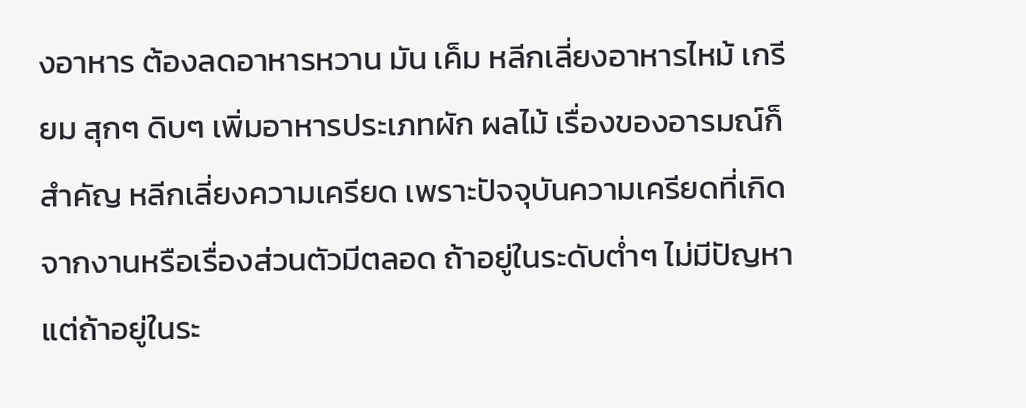งอาหาร ต้องลดอาหารหวาน มัน เค็ม หลีกเลี่ยงอาหารไหม้ เกรียม สุกๆ ดิบๆ เพิ่มอาหารประเภทผัก ผลไม้ เรื่องของอารมณ์ก็สำคัญ หลีกเลี่ยงความเครียด เพราะปัจจุบันความเครียดที่เกิดจากงานหรือเรื่องส่วนตัวมีตลอด ถ้าอยู่ในระดับต่ำๆ ไม่มีปัญหา แต่ถ้าอยู่ในระ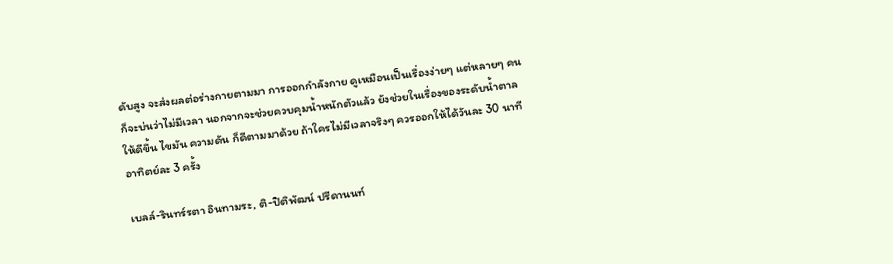ดับสูง จะส่งผลต่อร่างกายตามมา การออกกำลังกาย ดูเหมือนเป็นเรื่องง่ายๆ แต่หลายๆ คนก็จะบ่นว่าไม่มีเวลา นอกจากจะช่วยควบคุมน้ำหนักตัวแล้ว ยังช่วยในเรื่องของระดับน้ำตาลให้ดีขึ้น ไขมัน ความดัน ก็ดีตามมาด้วย ถ้าใครไม่มีเวลาจริงๆ ควรออกให้ได้วันละ 30 นาที อาทิตย์ละ 3 ครั้ง

เบลล์-รินทร์รตา อินทามระ, ติ-ปิติพัฒน์ ปรีดานนท์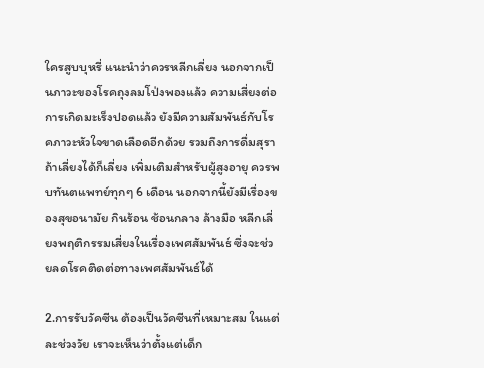ใครสูบบุหรี่ แนะนำว่าควรหลีกเลี่ยง นอกจากเป็นภาวะของโรคถุงลมโป่งพองแล้ว ความเสี่ยงต่อการเกิดมะเร็งปอดแล้ว ยังมีความสัมพันธ์กับโรคภาวะหัวใจขาดเลือดอีกด้วย รวมถึงการดื่มสุรา ถ้าเลี่ยงได้ก็เลี่ยง เพิ่มเติมสำหรับผู้สูงอายุ ควรพบทันตแพทย์ทุกๆ 6 เดือน นอกจากนี้ยังมีเรื่องของสุขอนามัย กินร้อน ช้อนกลาง ล้างมือ หลีกเลี่ยงพฤติกรรมเสี่ยงในเรื่องเพศสัมพันธ์ ซึ่งจะช่วยลดโรคติดต่อทางเพศสัมพันธ์ได้

2.การรับวัคซีน ต้องเป็นวัคซีนที่เหมาะสม ในแต่ละช่วงวัย เราจะเห็นว่าตั้งแต่เด็ก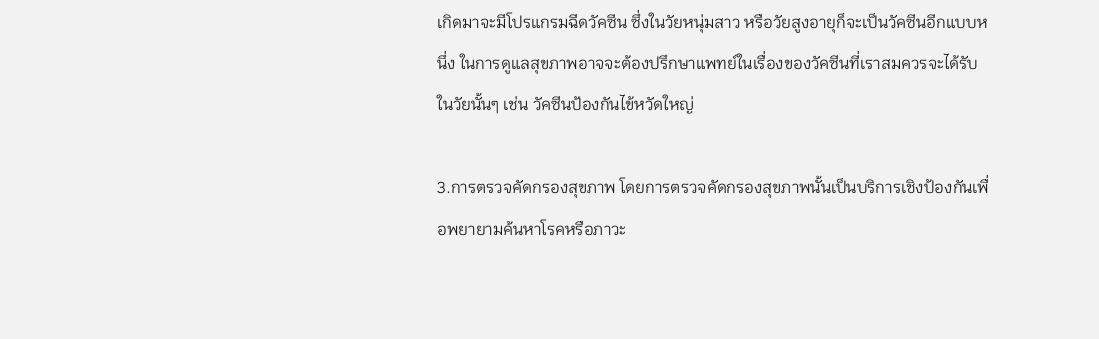เกิดมาจะมีโปรแกรมฉีดวัคซีน ซึ่งในวัยหนุ่มสาว หรือวัยสูงอายุก็จะเป็นวัคซีนอีกแบบหนึ่ง ในการดูแลสุขภาพอาจจะต้องปรึกษาแพทย์ในเรื่องของวัคซีนที่เราสมควรจะได้รับในวัยนั้นๆ เช่น วัคซีนป้องกันไข้หวัดใหญ่

3.การตรวจคัดกรองสุขภาพ โดยการตรวจคัดกรองสุขภาพนั้นเป็นบริการเชิงป้องกันเพื่อพยายามค้นหาโรคหรือภาวะ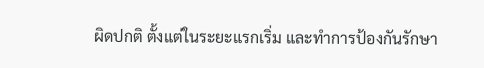ผิดปกติ ตั้งแต่ในระยะแรกเริ่ม และทำการป้องกันรักษา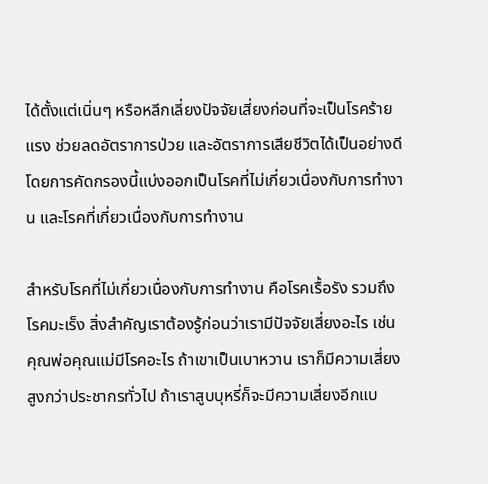ได้ตั้งแต่เนิ่นๆ หรือหลีกเลี่ยงปัจจัยเสี่ยงก่อนที่จะเป็นโรคร้ายแรง ช่วยลดอัตราการป่วย และอัตราการเสียชีวิตได้เป็นอย่างดี โดยการคัดกรองนี้แบ่งออกเป็นโรคที่ไม่เกี่ยวเนื่องกับการทำงาน และโรคที่เกี่ยวเนื่องกับการทำงาน

สำหรับโรคที่ไม่เกี่ยวเนื่องกับการทำงาน คือโรคเรื้อรัง รวมถึงโรคมะเร็ง สิ่งสำคัญเราต้องรู้ก่อนว่าเรามีปัจจัยเสี่ยงอะไร เช่น คุณพ่อคุณแม่มีโรคอะไร ถ้าเขาเป็นเบาหวาน เราก็มีความเสี่ยงสูงกว่าประชากรทั่วไป ถ้าเราสูบบุหรี่ก็จะมีความเสี่ยงอีกแบ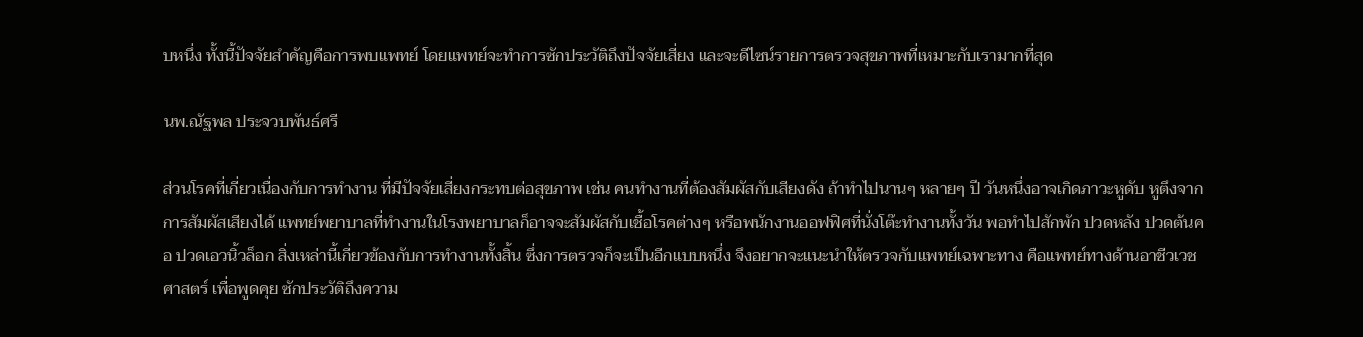บหนึ่ง ทั้งนี้ปัจจัยสำคัญคือการพบแพทย์ โดยแพทย์จะทำการซักประวัติถึงปัจจัยเสี่ยง และจะดีไซน์รายการตรวจสุขภาพที่เหมาะกับเรามากที่สุด

นพ.ณัฐพล ประจวบพันธ์ศรี

ส่วนโรคที่เกี่ยวเนื่องกับการทำงาน ที่มีปัจจัยเสี่ยงกระทบต่อสุขภาพ เช่น คนทำงานที่ต้องสัมผัสกับเสียงดัง ถ้าทำไปนานๆ หลายๆ ปี วันหนึ่งอาจเกิดภาวะหูดับ หูตึงจากการสัมผัสเสียงได้ แพทย์พยาบาลที่ทำงานในโรงพยาบาลก็อาจจะสัมผัสกับเชื้อโรคต่างๆ หรือพนักงานออฟฟิศที่นั่งโต๊ะทำงานทั้งวัน พอทำไปสักพัก ปวดหลัง ปวดต้นคอ ปวดเอวนิ้วล็อก สิ่งเหล่านี้เกี่ยวข้องกับการทำงานทั้งสิ้น ซึ่งการตรวจก็จะเป็นอีกแบบหนึ่ง จึงอยากจะแนะนำให้ตรวจกับแพทย์เฉพาะทาง คือแพทย์ทางด้านอาชีวเวชศาสตร์ เพื่อพูดคุย ซักประวัติถึงความ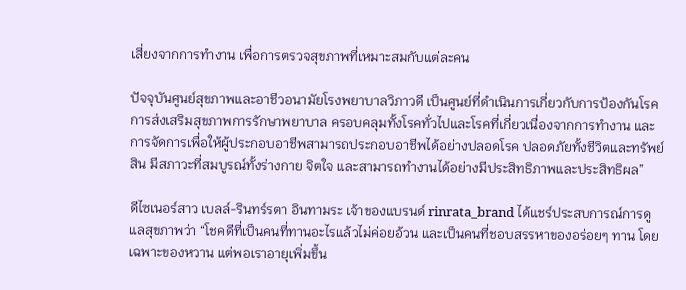เสี่ยงจากการทำงาน เพื่อการตรวจสุขภาพที่เหมาะสมกับแต่ละคน

ปัจจุบันศูนย์สุขภาพและอาชีวอนามัยโรงพยาบาลวิภาวดี เป็นศูนย์ที่ดำเนินการเกี่ยวกับการป้องกันโรค การส่งเสริมสุขภาพการรักษาพยาบาล ครอบคลุมทั้งโรคทั่วไปและโรคที่เกี่ยวเนื่องจากการทำงาน และการจัดการเพื่อให้ผู้ประกอบอาชีพสามารถประกอบอาชีพได้อย่างปลอดโรค ปลอดภัยทั้งชีวิตและทรัพย์สิน มีสภาวะที่สมบูรณ์ทั้งร่างกาย จิตใจ และสามารถทำงานได้อย่างมีประสิทธิภาพและประสิทธิผล”

ดีไซเนอร์สาว เบลล์-รินทร์รตา อินทามระ เจ้าของแบรนด์ rinrata_brand ได้แชร์ประสบการณ์การดูแลสุขภาพว่า “โชคดีที่เป็นคนที่ทานอะไรแล้วไม่ค่อยอ้วน และเป็นคนที่ชอบสรรหาของอร่อยๆ ทาน โดยเฉพาะของหวาน แต่พอเราอายุเพิ่มขึ้น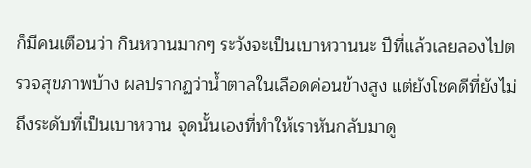ก็มีคนเตือนว่า กินหวานมากๆ ระวังจะเป็นเบาหวานนะ ปีที่แล้วเลยลองไปตรวจสุขภาพบ้าง ผลปรากฏว่าน้ำตาลในเลือดค่อนข้างสูง แต่ยังโชคดีที่ยังไม่ถึงระดับที่เป็นเบาหวาน จุดนั้นเองที่ทำให้เราหันกลับมาดู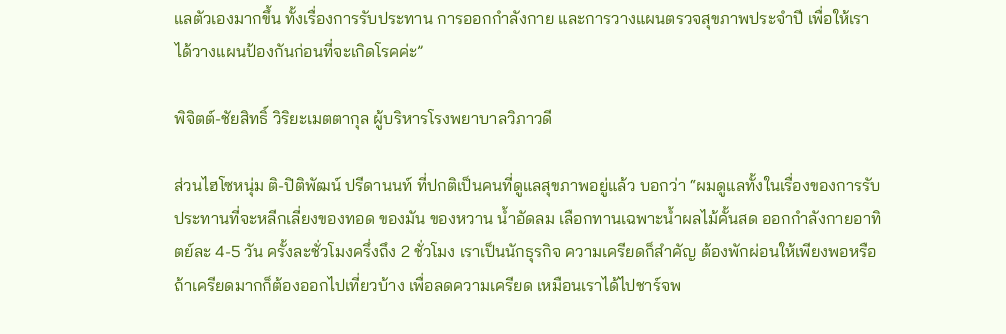แลตัวเองมากขึ้น ทั้งเรื่องการรับประทาน การออกกำลังกาย และการวางแผนตรวจสุขภาพประจำปี เพื่อให้เราได้วางแผนป้องกันก่อนที่จะเกิดโรคค่ะ”

พิจิตต์-ชัยสิทธิ์ วิริยะเมตตากุล ผู้บริหารโรงพยาบาลวิภาวดี

ส่วนไฮโซหนุ่ม ติ-ปิติพัฒน์ ปรีดานนท์ ที่ปกติเป็นคนที่ดูแลสุขภาพอยู่แล้ว บอกว่า “ผมดูแลทั้งในเรื่องของการรับประทานที่จะหลีกเลี่ยงของทอด ของมัน ของหวาน น้ำอัดลม เลือกทานเฉพาะน้ำผลไม้คั้นสด ออกกำลังกายอาทิตย์ละ 4-5 วัน ครั้งละชั่วโมงครึ่งถึง 2 ชั่วโมง เราเป็นนักธุรกิจ ความเครียดก็สำคัญ ต้องพักผ่อนให้เพียงพอหรือถ้าเครียดมากก็ต้องออกไปเที่ยวบ้าง เพื่อลดความเครียด เหมือนเราได้ไปชาร์จพ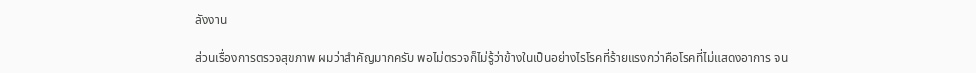ลังงาน

ส่วนเรื่องการตรวจสุขภาพ ผมว่าสำคัญมากครับ พอไม่ตรวจก็ไม่รู้ว่าข้างในเป็นอย่างไรโรคที่ร้ายแรงกว่าคือโรคที่ไม่แสดงอาการ จน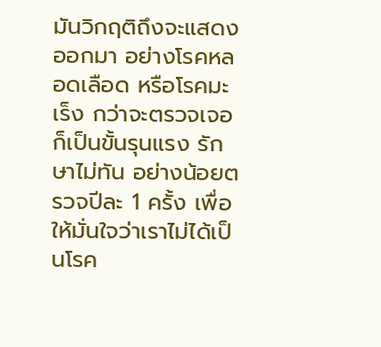มันวิกฤติถึงจะแสดงออกมา อย่างโรคหลอดเลือด หรือโรคมะเร็ง กว่าจะตรวจเจอก็เป็นขั้นรุนแรง รักษาไม่ทัน อย่างน้อยตรวจปีละ 1 ครั้ง เพื่อให้มั่นใจว่าเราไม่ได้เป็นโรค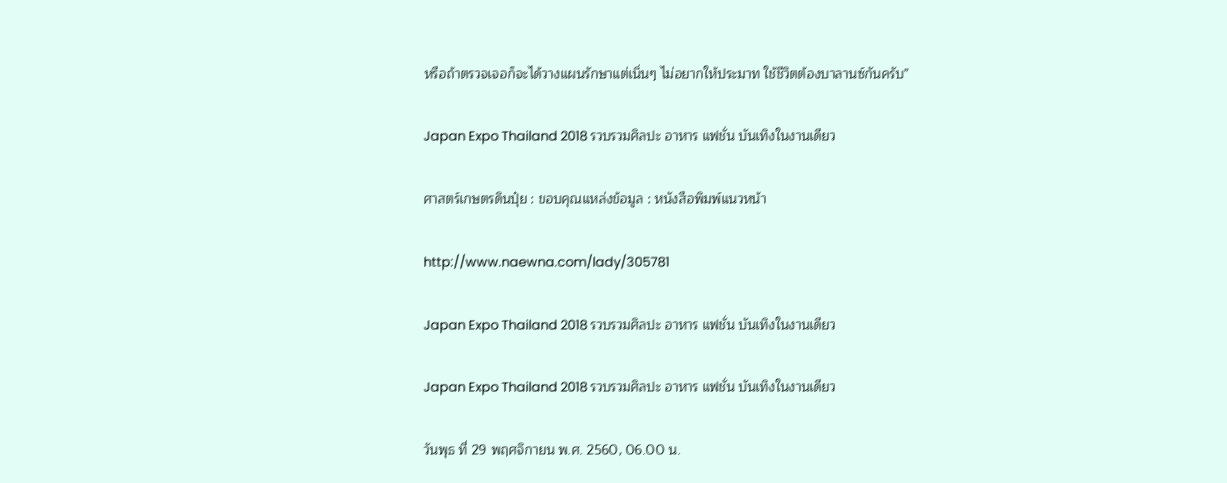หรือถ้าตรวจเจอก็จะได้วางแผนรักษาแต่เนิ่นๆ ไม่อยากให้ประมาท ใช้ชีวิตต้องบาลานซ์กันครับ”

Japan Expo Thailand 2018 รวบรวมศิลปะ อาหาร แฟชั่น บันเทิงในงานเดียว

ศาสตร์เกษตรดินปุ๋ย : ขอบคุณแหล่งข้อมูล : หนังสือพิมพ์แนวหน้า

http://www.naewna.com/lady/305781

Japan Expo Thailand 2018 รวบรวมศิลปะ อาหาร แฟชั่น บันเทิงในงานเดียว

Japan Expo Thailand 2018 รวบรวมศิลปะ อาหาร แฟชั่น บันเทิงในงานเดียว

วันพุธ ที่ 29 พฤศจิกายน พ.ศ. 2560, 06.00 น.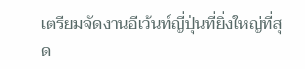เตรียมจัดงานอีเว้นท์ญี่ปุ่นที่ยิ่งใหญ่ที่สุด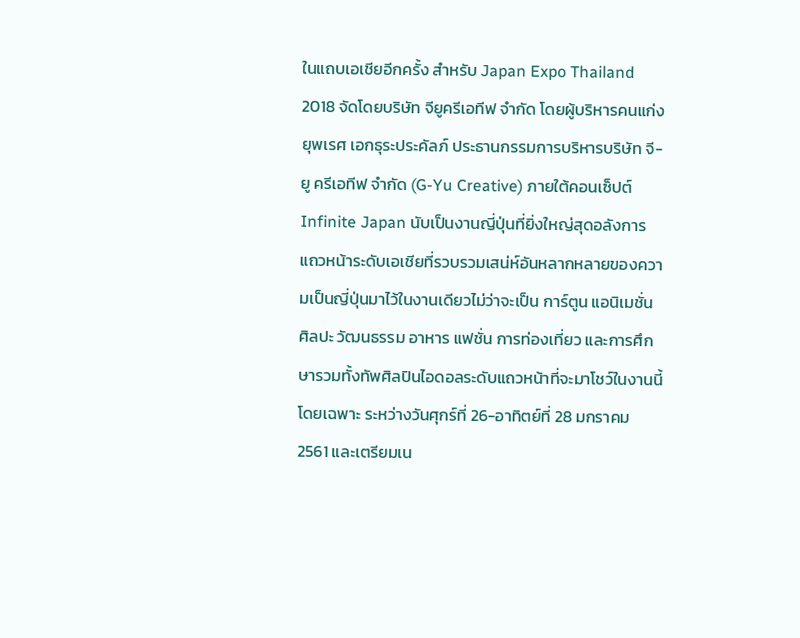ในแถบเอเชียอีกครั้ง สำหรับ Japan Expo Thailand 2018 จัดโดยบริษัท จียูครีเอทีฟ จำกัด โดยผู้บริหารคนแก่ง ยุพเรศ เอกธุระประคัลภ์ ประธานกรรมการบริหารบริษัท จี-ยู ครีเอทีฟ จำกัด (G-Yu Creative) ภายใต้คอนเซ็ปต์ Infinite Japan นับเป็นงานญี่ปุ่นที่ยิ่งใหญ่สุดอลังการ แถวหน้าระดับเอเชียที่รวบรวมเสน่ห์อันหลากหลายของความเป็นญี่ปุ่นมาไว้ในงานเดียวไม่ว่าจะเป็น การ์ตูน แอนิเมชั่น ศิลปะ วัฒนธรรม อาหาร แฟชั่น การท่องเที่ยว และการศึกษารวมทั้งทัพศิลปินไอดอลระดับแถวหน้าที่จะมาโชว์ในงานนี้โดยเฉพาะ ระหว่างวันศุกร์ที่ 26-อาทิตย์ที่ 28 มกราคม 2561 และเตรียมเน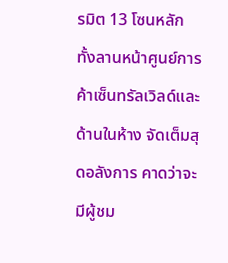รมิต 13 โซนหลัก ทั้งลานหน้าศูนย์การค้าเซ็นทรัลเวิลด์และด้านในห้าง จัดเต็มสุดอลังการ คาดว่าจะมีผู้ชม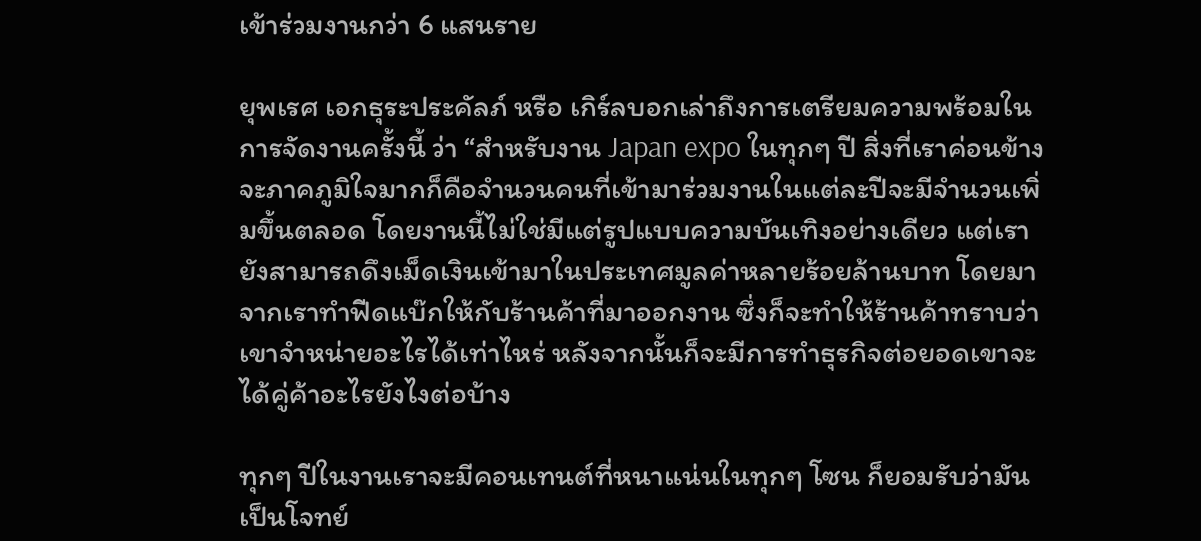เข้าร่วมงานกว่า 6 แสนราย

ยุพเรศ เอกธุระประคัลภ์ หรือ เกิร์ลบอกเล่าถึงการเตรียมความพร้อมในการจัดงานครั้งนี้ ว่า “สำหรับงาน Japan expo ในทุกๆ ปี สิ่งที่เราค่อนข้างจะภาคภูมิใจมากก็คือจำนวนคนที่เข้ามาร่วมงานในแต่ละปีจะมีจำนวนเพิ่มขึ้นตลอด โดยงานนี้ไม่ใช่มีแต่รูปแบบความบันเทิงอย่างเดียว แต่เรายังสามารถดึงเม็ดเงินเข้ามาในประเทศมูลค่าหลายร้อยล้านบาท โดยมาจากเราทำฟีดแบ๊กให้กับร้านค้าที่มาออกงาน ซึ่งก็จะทำให้ร้านค้าทราบว่าเขาจำหน่ายอะไรได้เท่าไหร่ หลังจากนั้นก็จะมีการทำธุรกิจต่อยอดเขาจะได้คู่ค้าอะไรยังไงต่อบ้าง

ทุกๆ ปีในงานเราจะมีคอนเทนต์ที่หนาแน่นในทุกๆ โซน ก็ยอมรับว่ามันเป็นโจทย์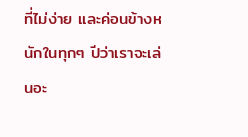ที่ไม่ง่าย และค่อนข้างหนักในทุกๆ ปีว่าเราจะเล่นอะ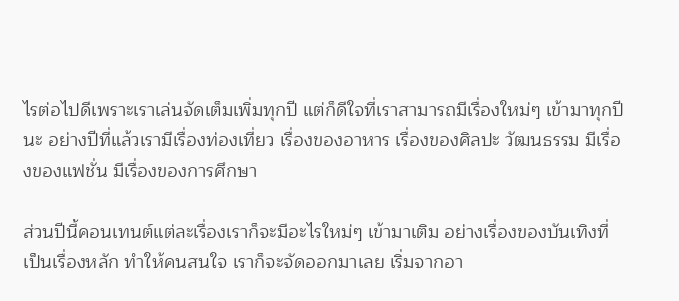ไรต่อไปดีเพราะเราเล่นจัดเต็มเพิ่มทุกปี แต่ก็ดีใจที่เราสามารถมีเรื่องใหม่ๆ เข้ามาทุกปีนะ อย่างปีที่แล้วเรามีเรื่องท่องเที่ยว เรื่องของอาหาร เรื่องของศิลปะ วัฒนธรรม มีเรื่องของแฟชั่น มีเรื่องของการศึกษา

ส่วนปีนี้คอนเทนต์แต่ละเรื่องเราก็จะมีอะไรใหม่ๆ เข้ามาเติม อย่างเรื่องของบันเทิงที่เป็นเรื่องหลัก ทำให้คนสนใจ เราก็จะจัดออกมาเลย เริ่มจากอา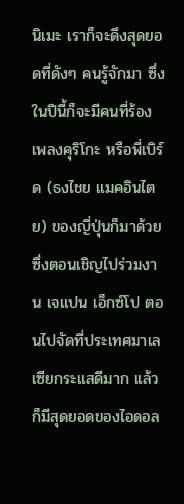นิเมะ เราก็จะดึงสุดยอดที่ดังๆ คนรู้จักมา ซึ่งในปีนี้ก็จะมีคนที่ร้องเพลงคุริโกะ หรือพี่เบิร์ด (ธงไชย แมคอินไตย) ของญี่ปุ่นก็มาด้วย ซึ่งตอนเชิญไปร่วมงาน เจแปน เอ็กซ์โป ตอนไปจัดที่ประเทศมาเลเซียกระแสดีมาก แล้วก็มีสุดยอดของไอดอล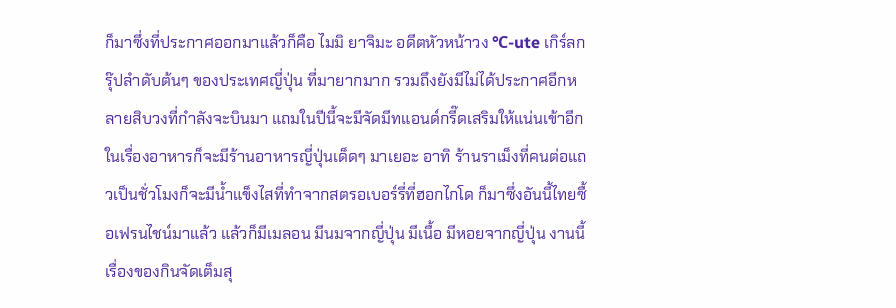ก็มาซึ่งที่ประกาศออกมาแล้วก็คือ ไมมิ ยาจิมะ อดีตหัวหน้าวง ℃-ute เกิร์ลกรุ๊ปลำดับต้นๆ ของประเทศญี่ปุ่น ที่มายากมาก รวมถึงยังมีไม่ได้ประกาศอีกหลายสิบวงที่กำลังจะบินมา แถมในปีนี้จะมีจัดมีทแอนด์กรี๊ดเสริมให้แน่นเข้าอีก ในเรื่องอาหารก็จะมีร้านอาหารญี่ปุ่นเด็ดๆ มาเยอะ อาทิ ร้านราเม็งที่คนต่อแถวเป็นชั่วโมงก็จะมีน้ำแข็งไสที่ทำจากสตรอเบอร์รี่ที่ฮอกไกโด ก็มาซึ่งอันนี้ไทยซื้อเฟรนไชน์มาแล้ว แล้วก็มีเมลอน มีนมจากญี่ปุ่น มีเนื้อ มีหอยจากญี่ปุ่น งานนี้เรื่องของกินจัดเต็มสุ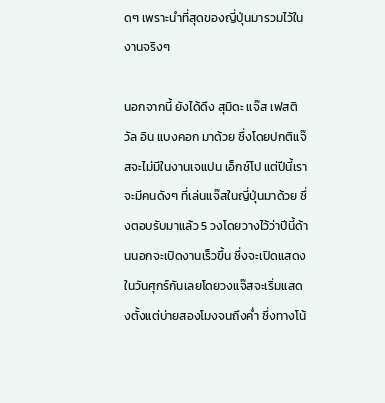ดๆ เพราะนำที่สุดของญี่ปุ่นมารวมไว้ในงานจริงๆ

นอกจากนี้ ยังได้ดึง สุมิดะ แจ๊ส เฟสติวัล อิน แบงคอก มาด้วย ซึ่งโดยปกติแจ๊สจะไม่มีในงานเจแปน เอ็กซ์โป แต่ปีนี้เราจะมีคนดังๆ ที่เล่นแจ๊สในญี่ปุ่นมาด้วย ซึ่งตอบรับมาแล้ว 5 วงโดยวางไว้ว่าปีนี้ด้านนอกจะเปิดงานเร็วขึ้น ซึ่งจะเปิดแสดงในวันศุกร์กันเลยโดยวงแจ๊สจะเริ่มแสดงตั้งแต่บ่ายสองโมงจนถึงค่ำ ซึ่งทางโน้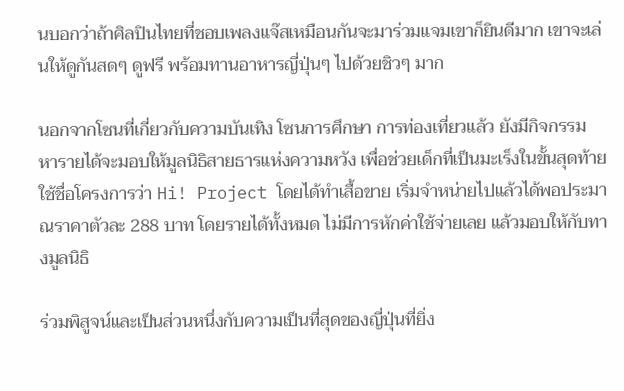นบอกว่าถ้าศิลปินไทยที่ชอบเพลงแจ๊สเหมือนกันจะมาร่วมแจมเขาก็ยินดีมาก เขาจะเล่นให้ดูกันสดๆ ดูฟรี พร้อมทานอาหารญี่ปุ่นๆ ไปด้วยชิวๆ มาก

นอกจากโซนที่เกี่ยวกับความบันเทิง โซนการศึกษา การท่องเที่ยวแล้ว ยังมีกิจกรรม หารายได้จะมอบให้มูลนิธิสายธารแห่งความหวัง เพื่อช่วยเด็กที่เป็นมะเร็งในขั้นสุดท้าย ใช้ชื่อโครงการว่า Hi! Project โดยได้ทำเสื้อขาย เริ่มจำหน่ายไปแล้วได้พอประมาณราคาตัวละ 288 บาท โดยรายได้ทั้งหมด ไม่มีการหักค่าใช้จ่ายเลย แล้วมอบให้กับทางมูลนิธิ

ร่วมพิสูจน์และเป็นส่วนหนึ่งกับความเป็นที่สุดของญี่ปุ่นที่ยิ่ง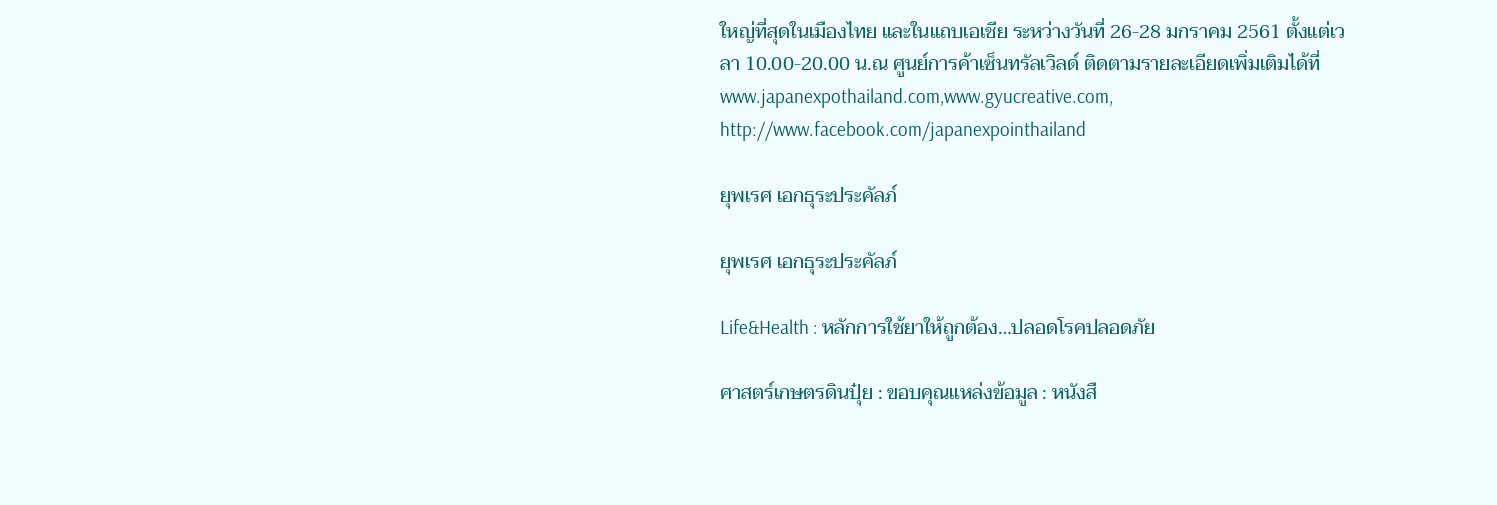ใหญ่ที่สุดในเมืองไทย และในแถบเอเชีย ระหว่างวันที่ 26-28 มกราคม 2561 ตั้งแต่เวลา 10.00-20.00 น.ณ ศูนย์การค้าเซ็นทรัลเวิลด์ ติดตามรายละเอียดเพิ่มเติมได้ที่ www.japanexpothailand.com,www.gyucreative.com, http://www.facebook.com/japanexpointhailand

ยุพเรศ เอกธุระประคัลภ์

ยุพเรศ เอกธุระประคัลภ์

Life&Health : หลักการใช้ยาให้ถูกต้อง…ปลอดโรคปลอดภัย

ศาสตร์เกษตรดินปุ๋ย : ขอบคุณแหล่งข้อมูล : หนังสื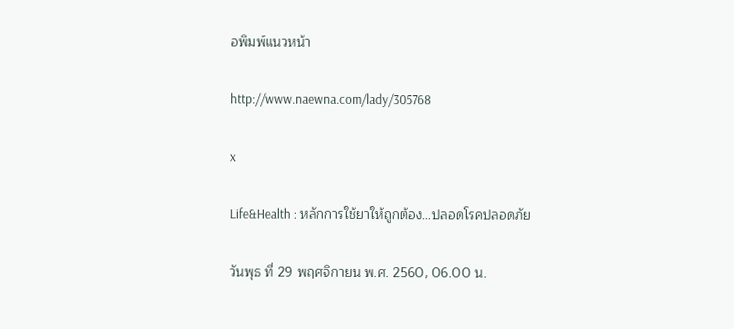อพิมพ์แนวหน้า

http://www.naewna.com/lady/305768

x

Life&Health : หลักการใช้ยาให้ถูกต้อง…ปลอดโรคปลอดภัย

วันพุธ ที่ 29 พฤศจิกายน พ.ศ. 2560, 06.00 น.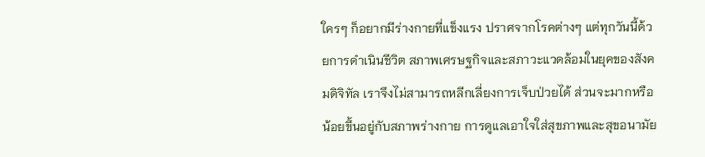ใครๆ ก็อยากมีร่างกายที่แข็งแรง ปราศจากโรคต่างๆ แต่ทุกวันนี้ด้วยการดำเนินชีวิต สภาพเศรษฐกิจและสภาวะแวดล้อมในยุคของสังคมดิจิทัล เราจึงไม่สามารถหลีกเลี่ยงการเจ็บป่วยได้ ส่วนจะมากหรือน้อยขึ้นอยู่กับสภาพร่างกาย การดูแลเอาใจใส่สุขภาพและสุขอนามัย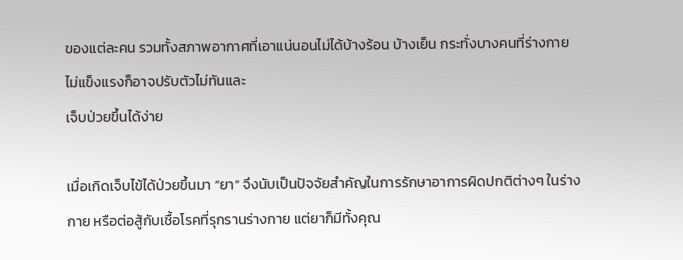ของแต่ละคน รวมทั้งสภาพอากาศที่เอาแน่นอนไม่ได้บ้างร้อน บ้างเย็น กระทั่งบางคนที่ร่างกายไม่แข็งแรงก็อาจปรับตัวไม่ทันและ
เจ็บป่วยขึ้นได้ง่าย

เมื่อเกิดเจ็บไข้ได้ป่วยขึ้นมา “ยา” จึงนับเป็นปัจจัยสำคัญในการรักษาอาการผิดปกติต่างๆ ในร่างกาย หรือต่อสู้กับเชื้อโรคที่รุกรานร่างกาย แต่ยาก็มีทั้งคุณ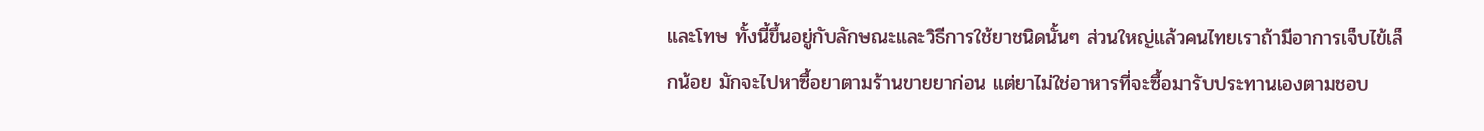และโทษ ทั้งนี้ขึ้นอยู่กับลักษณะและวิธีการใช้ยาชนิดนั้นๆ ส่วนใหญ่แล้วคนไทยเราถ้ามีอาการเจ็บไข้เล็กน้อย มักจะไปหาซื้อยาตามร้านขายยาก่อน แต่ยาไม่ใช่อาหารที่จะซื้อมารับประทานเองตามชอบ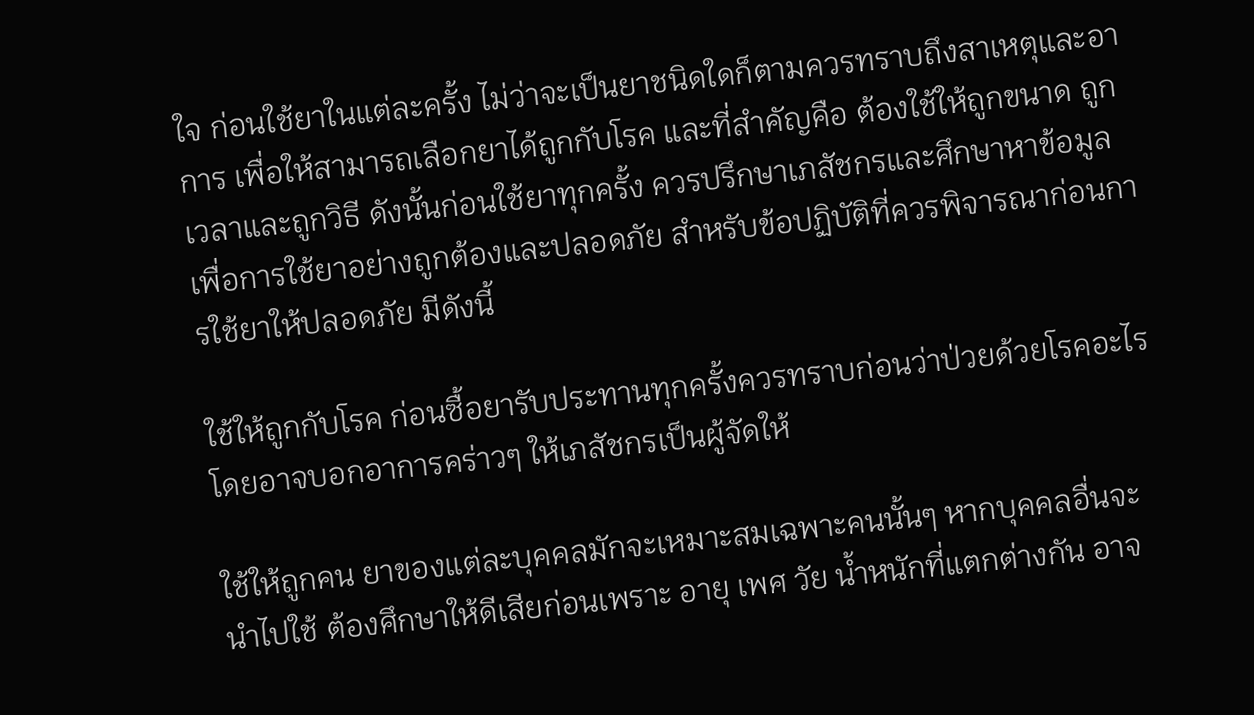ใจ ก่อนใช้ยาในแต่ละครั้ง ไม่ว่าจะเป็นยาชนิดใดก็ตามควรทราบถึงสาเหตุและอาการ เพื่อให้สามารถเลือกยาได้ถูกกับโรค และที่สำคัญคือ ต้องใช้ให้ถูกขนาด ถูกเวลาและถูกวิธี ดังนั้นก่อนใช้ยาทุกครั้ง ควรปรึกษาเภสัชกรและศึกษาหาข้อมูลเพื่อการใช้ยาอย่างถูกต้องและปลอดภัย สำหรับข้อปฏิบัติที่ควรพิจารณาก่อนการใช้ยาให้ปลอดภัย มีดังนี้

ใช้ให้ถูกกับโรค ก่อนซื้อยารับประทานทุกครั้งควรทราบก่อนว่าป่วยด้วยโรคอะไร โดยอาจบอกอาการคร่าวๆ ให้เภสัชกรเป็นผู้จัดให้

ใช้ให้ถูกคน ยาของแต่ละบุคคลมักจะเหมาะสมเฉพาะคนนั้นๆ หากบุคคลอื่นจะนำไปใช้ ต้องศึกษาให้ดีเสียก่อนเพราะ อายุ เพศ วัย น้ำหนักที่แตกต่างกัน อาจ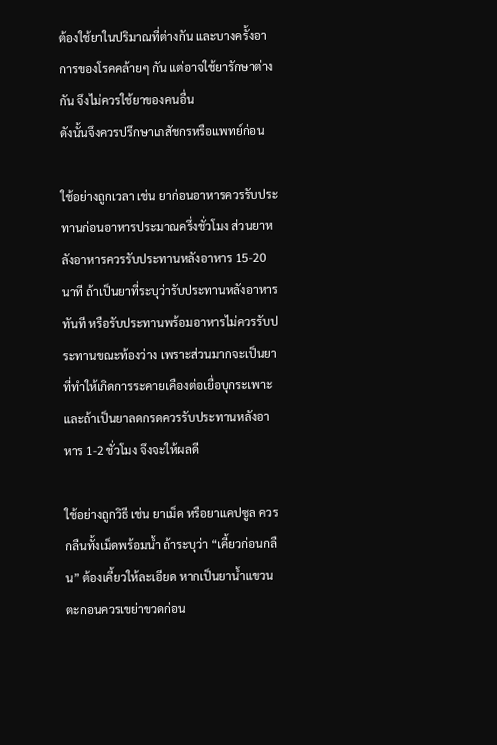ต้องใช้ยาในปริมาณที่ต่างกัน และบางครั้งอาการของโรคคล้ายๆ กัน แต่อาจใช้ยารักษาต่างกัน จึงไม่ควรใช้ยาของคนอื่น
ดังนั้นจึงควรปรึกษาเภสัชกรหรือแพทย์ก่อน

ใช้อย่างถูกเวลา เช่น ยาก่อนอาหารควรรับประทานก่อนอาหารประมาณครึ่งชั่วโมง ส่วนยาหลังอาหารควรรับประทานหลังอาหาร 15-20 นาที ถ้าเป็นยาที่ระบุว่ารับประทานหลังอาหารทันที หรือรับประทานพร้อมอาหารไม่ควรรับประทานขณะท้องว่าง เพราะส่วนมากจะเป็นยาที่ทำให้เกิดการระคายเคืองต่อเยื่อบุกระเพาะ และถ้าเป็นยาลดกรดควรรับประทานหลังอาหาร 1-2 ชั่วโมง จึงจะให้ผลดี

ใช้อย่างถูกวิธี เช่น ยาเม็ด หรือยาแคปซูล ควรกลืนทั้งเม็ดพร้อมน้ำ ถ้าระบุว่า “เคี้ยวก่อนกลืน” ต้องเคี้ยวให้ละเอียด หากเป็นยาน้ำแขวนตะกอนควรเขย่าขวดก่อน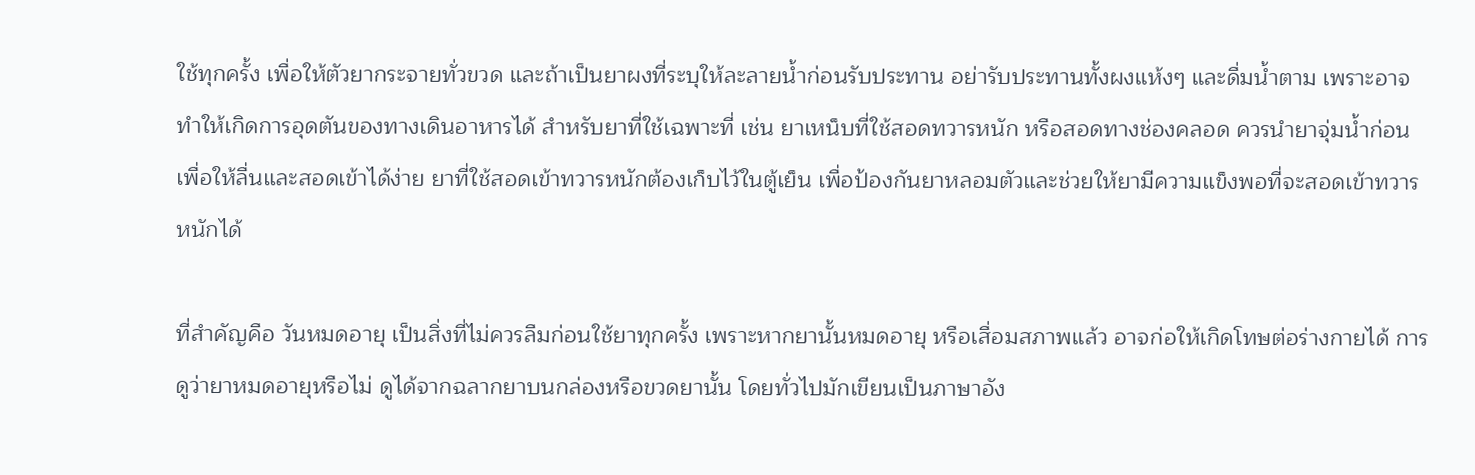ใช้ทุกครั้ง เพื่อให้ตัวยากระจายทั่วขวด และถ้าเป็นยาผงที่ระบุให้ละลายน้ำก่อนรับประทาน อย่ารับประทานทั้งผงแห้งๆ และดื่มน้ำตาม เพราะอาจทำให้เกิดการอุดตันของทางเดินอาหารได้ สำหรับยาที่ใช้เฉพาะที่ เช่น ยาเหน็บที่ใช้สอดทวารหนัก หรือสอดทางช่องคลอด ควรนำยาจุ่มน้ำก่อนเพื่อให้ลื่นและสอดเข้าได้ง่าย ยาที่ใช้สอดเข้าทวารหนักต้องเก็บไว้ในตู้เย็น เพื่อป้องกันยาหลอมตัวและช่วยให้ยามีความแข็งพอที่จะสอดเข้าทวารหนักได้

ที่สำคัญคือ วันหมดอายุ เป็นสิ่งที่ไม่ควรลืมก่อนใช้ยาทุกครั้ง เพราะหากยานั้นหมดอายุ หรือเสื่อมสภาพแล้ว อาจก่อให้เกิดโทษต่อร่างกายได้ การดูว่ายาหมดอายุหรือไม่ ดูได้จากฉลากยาบนกล่องหรือขวดยานั้น โดยทั่วไปมักเขียนเป็นภาษาอัง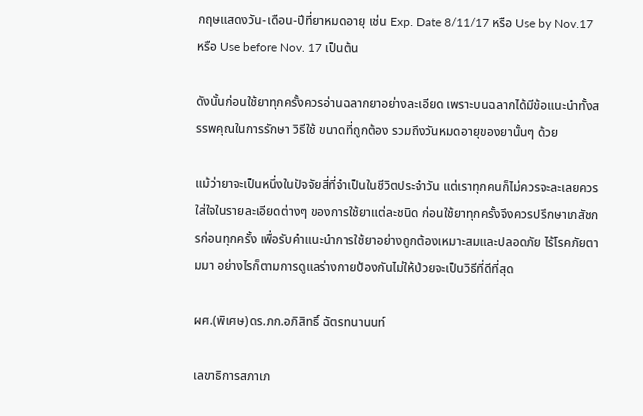กฤษแสดงวัน-เดือน-ปีที่ยาหมดอายุ เช่น Exp. Date 8/11/17 หรือ Use by Nov.17 หรือ Use before Nov. 17 เป็นต้น

ดังนั้นก่อนใช้ยาทุกครั้งควรอ่านฉลากยาอย่างละเอียด เพราะบนฉลากได้มีข้อแนะนำทั้งสรรพคุณในการรักษา วิธีใช้ ขนาดที่ถูกต้อง รวมถึงวันหมดอายุของยานั้นๆ ด้วย

แม้ว่ายาจะเป็นหนึ่งในปัจจัยสี่ที่จำเป็นในชีวิตประจำวัน แต่เราทุกคนก็ไม่ควรจะละเลยควรใส่ใจในรายละเอียดต่างๆ ของการใช้ยาแต่ละชนิด ก่อนใช้ยาทุกครั้งจึงควรปรึกษาเภสัชกรก่อนทุกครั้ง เพื่อรับคำแนะนำการใช้ยาอย่างถูกต้องเหมาะสมและปลอดภัย ไร้โรคภัยตามมา อย่างไรก็ตามการดูแลร่างกายป้องกันไม่ให้ป่วยจะเป็นวิธีที่ดีที่สุด

ผศ.(พิเศษ)ดร.ภก.อภิสิทธิ์ ฉัตรทนานนท์

เลขาธิการสภาเภ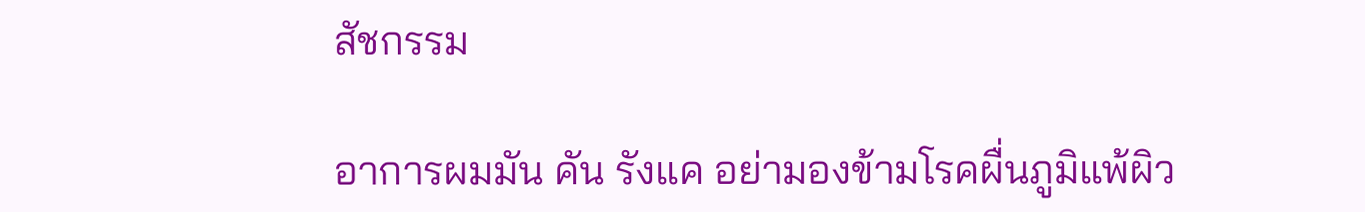สัชกรรม

อาการผมมัน คัน รังแค อย่ามองข้ามโรคผื่นภูมิแพ้ผิว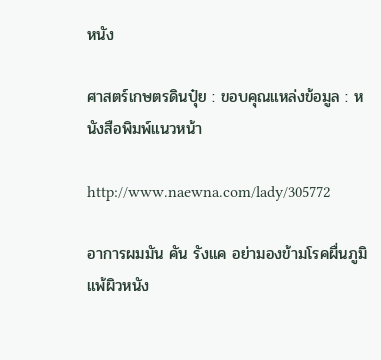หนัง

ศาสตร์เกษตรดินปุ๋ย : ขอบคุณแหล่งข้อมูล : หนังสือพิมพ์แนวหน้า

http://www.naewna.com/lady/305772

อาการผมมัน คัน รังแค อย่ามองข้ามโรคผื่นภูมิแพ้ผิวหนัง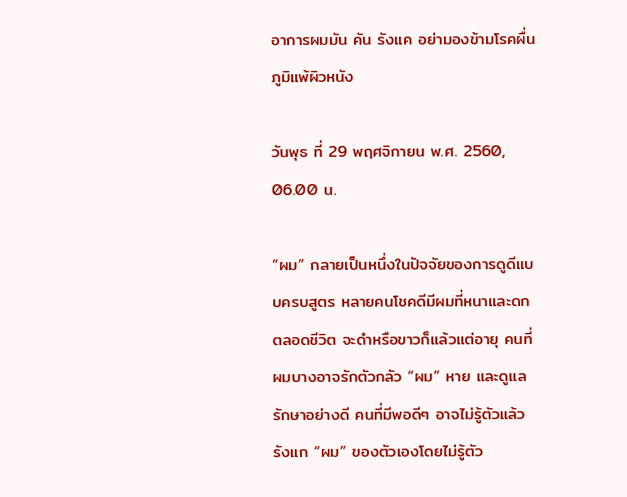อาการผมมัน คัน รังแค อย่ามองข้ามโรคผื่นภูมิแพ้ผิวหนัง

วันพุธ ที่ 29 พฤศจิกายน พ.ศ. 2560, 06.00 น.

“ผม” กลายเป็นหนึ่งในปัจจัยของการดูดีแบบครบสูตร หลายคนโชคดีมีผมที่หนาและดกตลอดชีวิต จะดำหรือขาวก็แล้วแต่อายุ คนที่ผมบางอาจรักตัวกลัว “ผม” หาย และดูแลรักษาอย่างดี คนที่มีพอดีๆ อาจไม่รู้ตัวแล้วรังแก “ผม” ของตัวเองโดยไม่รู้ตัว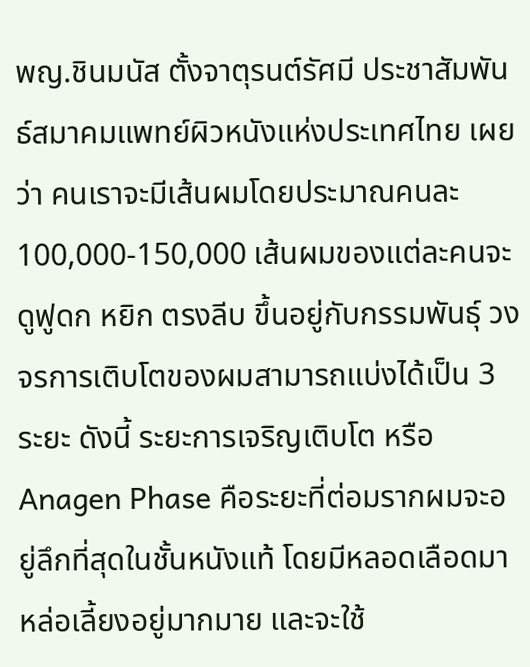พญ.ชินมนัส ตั้งจาตุรนต์รัศมี ประชาสัมพันธ์สมาคมแพทย์ผิวหนังแห่งประเทศไทย เผยว่า คนเราจะมีเส้นผมโดยประมาณคนละ 100,000-150,000 เส้นผมของแต่ละคนจะดูฟูดก หยิก ตรงลีบ ขึ้นอยู่กับกรรมพันธุ์ วงจรการเติบโตของผมสามารถแบ่งได้เป็น 3 ระยะ ดังนี้ ระยะการเจริญเติบโต หรือ Anagen Phase คือระยะที่ต่อมรากผมจะอยู่ลึกที่สุดในชั้นหนังแท้ โดยมีหลอดเลือดมาหล่อเลี้ยงอยู่มากมาย และจะใช้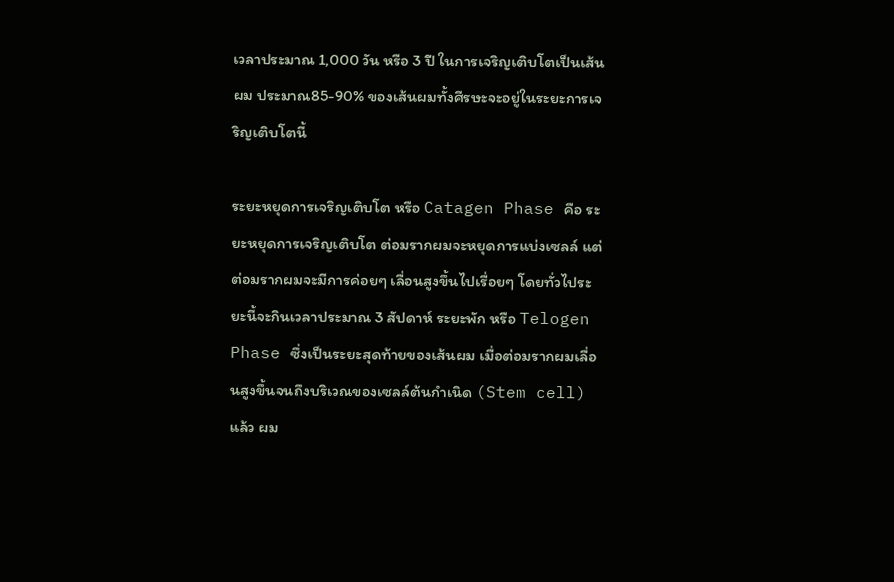เวลาประมาณ 1,000 วัน หรือ 3 ปี ในการเจริญเติบโตเป็นเส้นผม ประมาณ85-90% ของเส้นผมทั้งศีรษะจะอยู่ในระยะการเจริญเติบโตนี้

ระยะหยุดการเจริญเติบโต หรือ Catagen Phase คือ ระยะหยุดการเจริญเติบโต ต่อมรากผมจะหยุดการแบ่งเซลล์ แต่ต่อมรากผมจะมีการค่อยๆ เลื่อนสูงขึ้นไปเรื่อยๆ โดยทั่วไประยะนี้จะกินเวลาประมาณ 3 สัปดาห์ ระยะพัก หรือ Telogen Phase ซึ่งเป็นระยะสุดท้ายของเส้นผม เมื่อต่อมรากผมเลื่อนสูงขึ้นจนถึงบริเวณของเซลล์ต้นกำเนิด (Stem cell) แล้ว ผม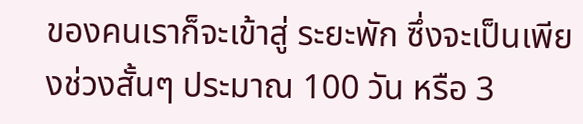ของคนเราก็จะเข้าสู่ ระยะพัก ซึ่งจะเป็นเพียงช่วงสั้นๆ ประมาณ 100 วัน หรือ 3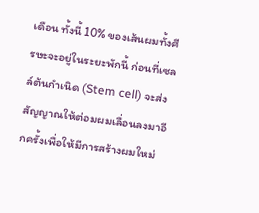เดือน ทั้งนี้ 10% ของเส้นผมทั้งศีรษะจะอยู่ในระยะพักนี้ ก่อนที่เซลล์ต้นกำเนิด (Stem cell) จะส่งสัญญาณให้ต่อมผมเลื่อนลงมาอีกครั้งเพื่อให้มีการสร้างผมใหม่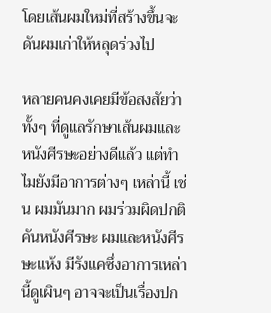โดยเส้นผมใหม่ที่สร้างขึ้นจะดันผมเก่าให้หลุดร่วงไป

หลายคนคงเคยมีข้อสงสัยว่า ทั้งๆ ที่ดูแลรักษาเส้นผมและหนังศีรษะอย่างดีแล้ว แต่ทำไมยังมีอาการต่างๆ เหล่านี้ เช่น ผมมันมาก ผมร่วมผิดปกติ คันหนังศีรษะ ผมและหนังศีรษะแห้ง มีรังแคซึ่งอาการเหล่านี้ดูเผินๆ อาจจะเป็นเรื่องปก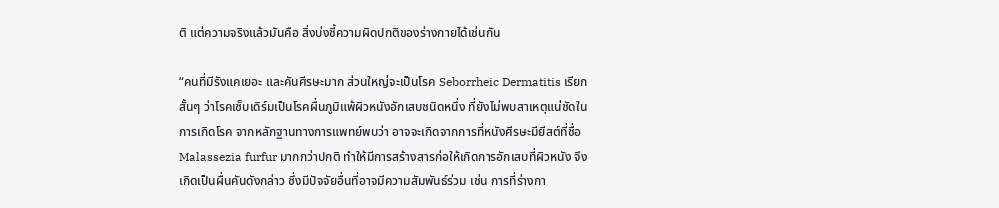ติ แต่ความจริงแล้วมันคือ สิ่งบ่งชี้ความผิดปกติของร่างกายได้เช่นกัน

“คนที่มีรังแคเยอะ และคันศีรษะมาก ส่วนใหญ่จะเป็นโรค Seborrheic Dermatitis เรียกสั้นๆ ว่าโรคเซ็บเดิร์มเป็นโรคผื่นภูมิแพ้ผิวหนังอักเสบชนิดหนึ่ง ที่ยังไม่พบสาเหตุแน่ชัดในการเกิดโรค จากหลักฐานทางการแพทย์พบว่า อาจจะเกิดจากการที่หนังศีรษะมียีสต์ที่ชื่อ Malassezia furfur มากกว่าปกติ ทำให้มีการสร้างสารก่อให้เกิดการอักเสบที่ผิวหนัง จึงเกิดเป็นผื่นคันดังกล่าว ซึ่งมีปัจจัยอื่นที่อาจมีความสัมพันธ์ร่วม เช่น การที่ร่างกา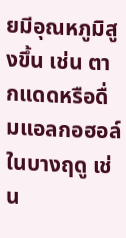ยมีอุณหภูมิสูงขึ้น เช่น ตากแดดหรือดื่มแอลกอฮอล์ในบางฤดู เช่น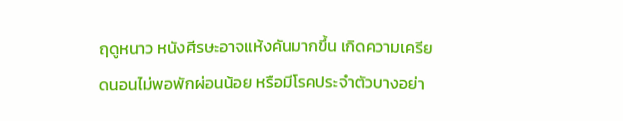ฤดูหนาว หนังศีรษะอาจแห้งคันมากขึ้น เกิดความเครียดนอนไม่พอพักผ่อนน้อย หรือมีโรคประจำตัวบางอย่า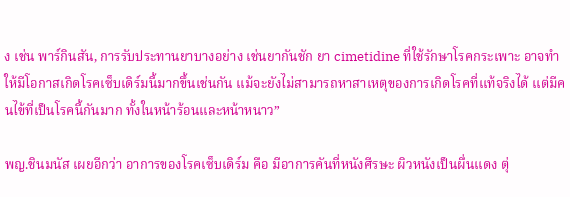ง เช่น พาร์กินสัน, การรับประทานยาบางอย่าง เช่นยากันชัก ยา cimetidine ที่ใช้รักษาโรคกระเพาะ อาจทำให้มีโอกาสเกิดโรคเซ็บเดิร์มนี้มากขึ้นเช่นกัน แม้จะยังไม่สามารถหาสาเหตุของการเกิดโรคที่แท้จริงได้ แต่มีคนไข้ที่เป็นโรคนี้กันมาก ทั้งในหน้าร้อนและหน้าหนาว”

พญ.ชินมนัส เผยอีกว่า อาการของโรคเซ็บเดิร์ม คือ มีอาการคันที่หนังศีรษะ ผิวหนังเป็นผื่นแดง ตุ่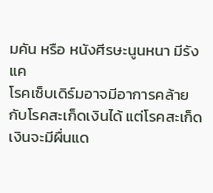มคัน หรือ หนังศีรษะนูนหนา มีรังแค
โรคเซ็บเดิร์มอาจมีอาการคล้ายกับโรคสะเก็ดเงินได้ แต่โรคสะเก็ดเงินจะมีผื่นแด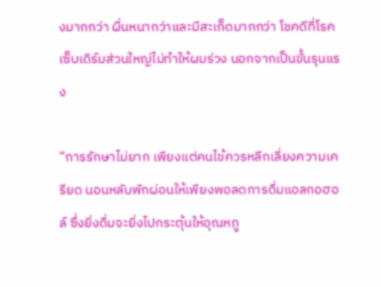งมากกว่า ผื่นหนากว่าและมีสะเก็ดมากกว่า โชคดีที่โรคเซ็บเดิร์มส่วนใหญ่ไม่ทำให้ผมร่วง นอกจากเป็นขั้นรุนแรง

“การรักษาไม่ยาก เพียงแต่คนไข้ควรหลีกเลี่ยงความเครียด นอนหลับพักผ่อนให้เพียงพอลดการดื่มแอลกอฮอล์ ซึ่งยิ่งดื่มจะยิ่งไปกระตุ้นให้อุณหภู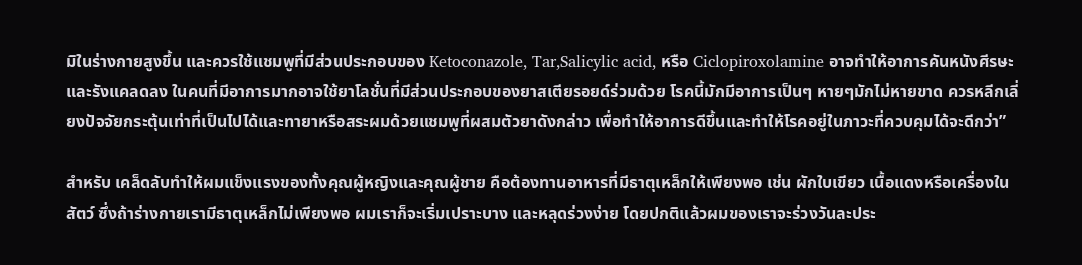มิในร่างกายสูงขึ้น และควรใช้แชมพูที่มีส่วนประกอบของ Ketoconazole, Tar,Salicylic acid, หรือ Ciclopiroxolamine อาจทำให้อาการคันหนังศีรษะและรังแคลดลง ในคนที่มีอาการมากอาจใช้ยาโลชั่นที่มีส่วนประกอบของยาสเตียรอยด์ร่วมด้วย โรคนี้มักมีอาการเป็นๆ หายๆมักไม่หายขาด ควรหลีกเลี่ยงปัจจัยกระตุ้นเท่าที่เป็นไปได้และทายาหรือสระผมด้วยแชมพูที่ผสมตัวยาดังกล่าว เพื่อทำให้อาการดีขึ้นและทำให้โรคอยู่ในภาวะที่ควบคุมได้จะดีกว่า”

สำหรับ เคล็ดลับทำให้ผมแข็งแรงของทั้งคุณผู้หญิงและคุณผู้ชาย คือต้องทานอาหารที่มีธาตุเหล็กให้เพียงพอ เช่น ผักใบเขียว เนื้อแดงหรือเครื่องในสัตว์ ซึ่งถ้าร่างกายเรามีธาตุเหล็กไม่เพียงพอ ผมเราก็จะเริ่มเปราะบาง และหลุดร่วงง่าย โดยปกติแล้วผมของเราจะร่วงวันละประ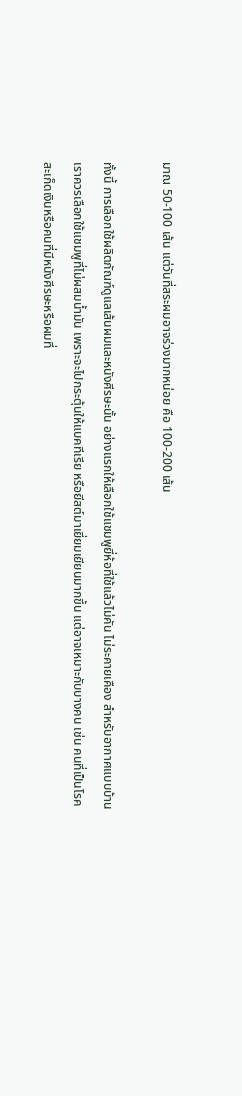มาณ 50-100 เส้น แต่วันที่สระผมอาจร่วงมากหน่อย คือ 100-200 เส้น

ทั้งนี้ การเลือกใช้ผลิตภัณฑ์ดูแลเส้นผมและหนังศีรษะนั้น อย่างแรกให้เลือกใช้แชมพูยี่ห้อที่ใช้แล้วไม่คัน ไม่ระคายเคือง สำหรับอากาศแบบบ้านเราควรเลือกใช้แชมพูที่ไม่ผสมน้ำมัน เพราะจะไปกระตุ้นให้แบคทีเรีย หรือยีสต์มาเยี่ยมเยียนมากขึ้น แต่อาจเหมาะกับบางคน เช่น คนที่เป็นโรคสะเก็ดเงินหรือคนที่มีหนังศีรษะหรือผมที่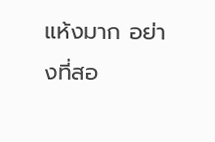แห้งมาก อย่างที่สอ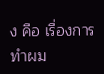ง คือ เรื่องการทำผม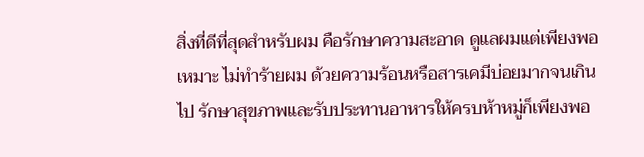สิ่งที่ดีที่สุดสำหรับผม คือรักษาความสะอาด ดูแลผมแต่เพียงพอเหมาะ ไม่ทำร้ายผม ด้วยความร้อนหรือสารเคมีบ่อยมากจนเกินไป รักษาสุขภาพและรับประทานอาหารให้ครบห้าหมู่ก็เพียงพอ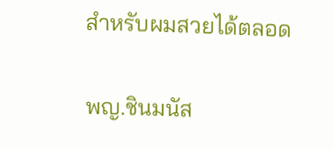สำหรับผมสวยได้ตลอด

พญ.ชินมนัส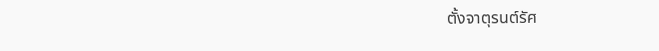ตั้งจาตุรนต์รัศ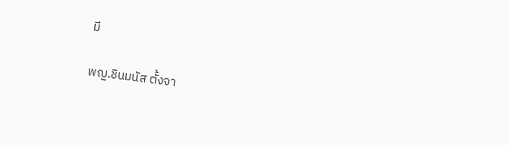มี

พญ.ชินมนัส ตั้งจา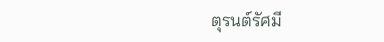ตุรนต์รัศมี